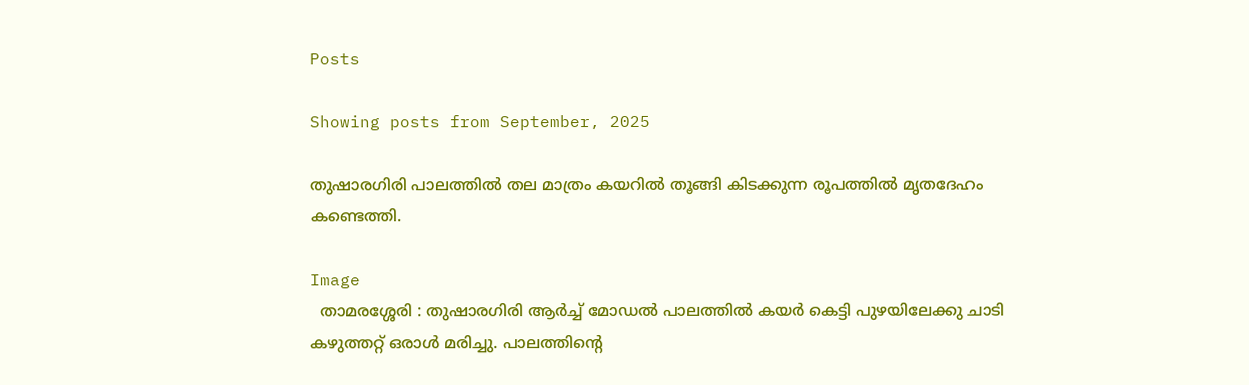Posts

Showing posts from September, 2025

തുഷാരഗിരി പാലത്തിൽ തല മാത്രം കയറിൽ തൂങ്ങി കിടക്കുന്ന രൂപത്തിൽ മൃതദേഹം കണ്ടെത്തി.

Image
  താമരശ്ശേരി : തുഷാരഗിരി ആർച്ച് മോഡൽ പാലത്തിൽ കയർ കെട്ടി പുഴയിലേക്കു ചാടി കഴുത്തറ്റ് ഒരാൾ മരിച്ചു. പാലത്തിന്റെ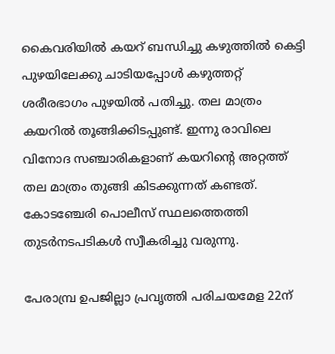കൈവരിയിൽ കയറ് ബന്ധിച്ചു കഴുത്തിൽ കെട്ടി പുഴയിലേക്കു ചാടിയപ്പോൾ കഴുത്തറ്റ് ശരീരഭാഗം പുഴയിൽ പതിച്ചു. തല മാത്രം കയറിൽ തൂങ്ങിക്കിടപ്പുണ്ട്. ഇന്നു രാവിലെ വിനോദ സഞ്ചാരികളാണ് കയറിന്റെ അറ്റത്ത് തല മാത്രം തുങ്ങി കിടക്കുന്നത് കണ്ടത്. കോടഞ്ചേരി പൊലീസ് സ്ഥലത്തെത്തി തുടർനടപടികൾ സ്വീകരിച്ചു വരുന്നു.

പേരാമ്പ്ര ഉപജില്ലാ പ്രവൃത്തി പരിചയമേള 22ന്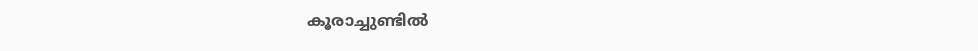കൂരാച്ചുണ്ടിൽ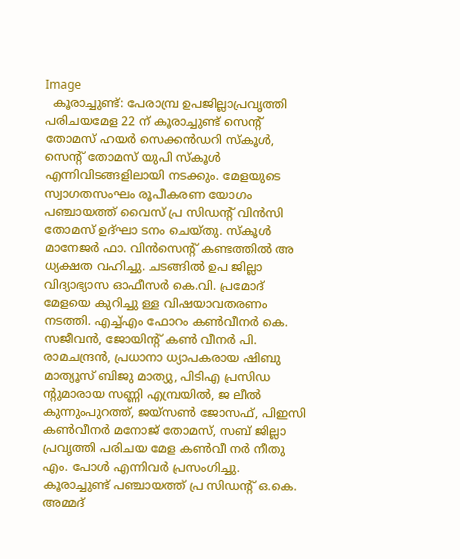Image
  കൂരാച്ചുണ്ട്: പേരാമ്പ്ര ഉപജില്ലാപ്രവൃത്തി പരിചയമേള 22 ന് കൂരാച്ചുണ്ട് സെന്റ് തോമസ് ഹയർ സെക്കൻഡറി സ്കൂൾ, സെന്റ് തോമസ് യുപി സ്കൂ‌ൾ എന്നിവിടങ്ങളിലായി നടക്കും. മേളയുടെ സ്വാഗതസംഘം രൂപീകരണ യോഗം പഞ്ചായത്ത് വൈസ് പ്ര സിഡന്റ് വിൻസി തോമസ് ഉദ്ഘാ ടനം ചെയ്തു. സ്കൂൾ മാനേജർ ഫാ. വിൻസെന്റ് കണ്ടത്തിൽ അ ധ്യക്ഷത വഹിച്ചു. ചടങ്ങിൽ ഉപ ജില്ലാ വിദ്യാഭ്യാസ ഓഫീസർ കെ.വി. പ്രമോദ് മേളയെ കുറിച്ചു ള്ള വിഷയാവതരണം നടത്തി. എച്ച്എം ഫോറം കൺവീനർ കെ. സജീവൻ, ജോയിൻ്റ് കൺ വീനർ പി. രാമചന്ദ്രൻ, പ്രധാനാ ധ്യാപകരായ ഷിബു മാത്യൂസ് ബിജു മാത്യു, പിടിഎ പ്രസിഡ ൻ്റുമാരായ സണ്ണി എമ്പ്രയിൽ, ജ ലീൽ കുന്നുംപുറത്ത്, ജയ്സൺ ജോസഫ്, പിഇസി കൺവീനർ മനോജ് തോമസ്, സബ് ജില്ലാ പ്രവൃത്തി പരിചയ മേള കൺവീ നർ നീതു എം. പോൾ എന്നിവർ പ്രസംഗിച്ചു. കൂരാച്ചുണ്ട് പഞ്ചായത്ത് പ്ര സിഡന്റ് ഒ.കെ. അമ്മദ്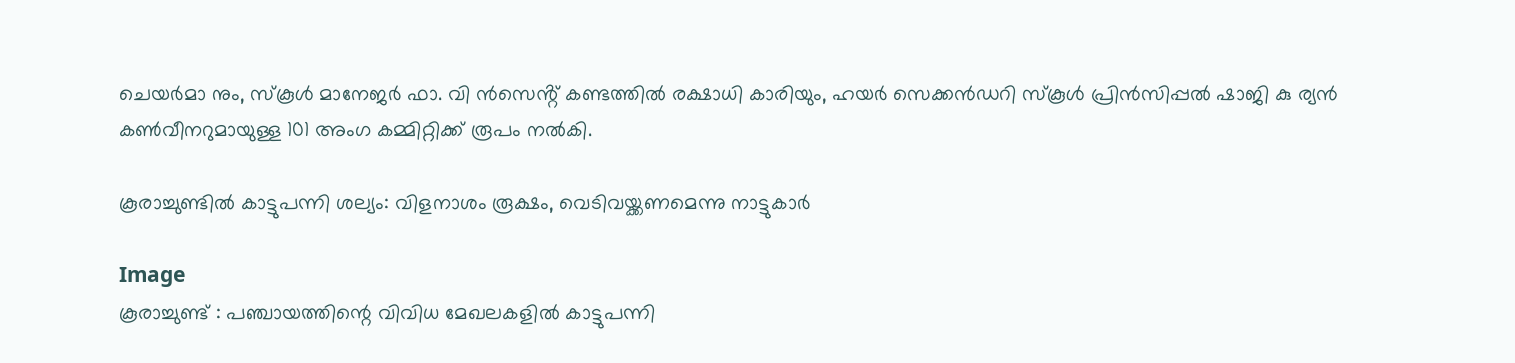ചെയർമാ നും, സ്‌കൂൾ മാനേജർ ഫാ. വി ൻസെൻ്റ് കണ്ടത്തിൽ രക്ഷാധി കാരിയും, ഹയർ സെക്കൻഡറി സ്‌കൂൾ പ്രിൻസിപ്പൽ ഷാജി കു ര്യൻ കൺവീനറുമായുള്ള 101 അംഗ കമ്മിറ്റിക്ക് രൂപം നൽകി.

കൂരാച്ചുണ്ടിൽ കാട്ടുപന്നി ശല്യം: വിളനാശം രൂക്ഷം, വെടിവയ്ക്കണമെന്നു നാട്ടുകാർ

Image
കൂരാച്ചുണ്ട് : പഞ്ചായത്തിന്റെ വിവിധ മേഖലകളിൽ കാട്ടുപന്നി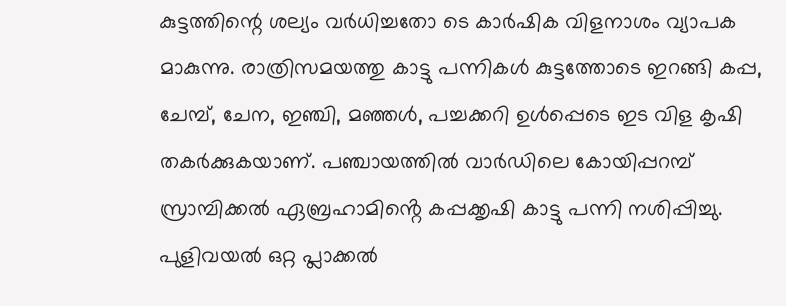കുട്ടത്തിന്റെ ശല്യം വർധിച്ചതോ ടെ കാർഷിക വിളനാശം വ്യാപക മാകുന്നു. രാത്രിസമയത്തു കാട്ടു പന്നികൾ കുട്ടത്തോടെ ഇറങ്ങി കപ്പ, ചേമ്പ്, ചേന, ഇഞ്ചി, മഞ്ഞൾ, പച്ചക്കറി ഉൾപ്പെടെ ഇട വിള കൃഷി തകർക്കുകയാണ്. പഞ്ചായത്തിൽ വാർഡിലെ കോയിപ്പറമ്പ് സ്രാമ്പിക്കൽ ഏബ്രഹാമിൻ്റെ കപ്പക്കൃഷി കാട്ടു പന്നി നശിപ്പിച്ചു. പുളിവയൽ ഒറ്റ പ്ലാക്കൽ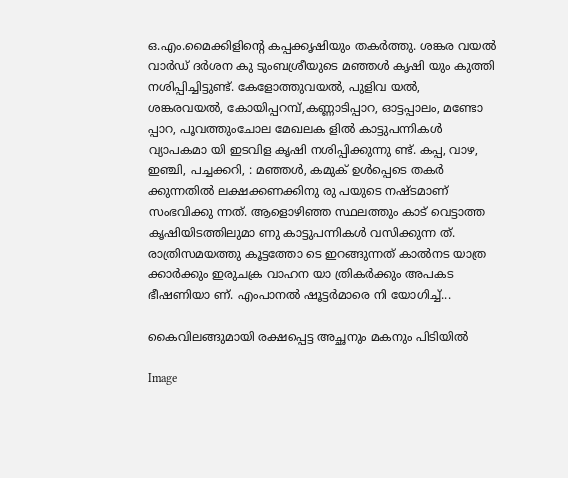ഒ.എം.മൈക്കിളിന്റെ കപ്പക്കൃഷിയും തകർത്തു. ശങ്കര വയൽ വാർഡ് ദർശന കു ടുംബശ്രീയുടെ മഞ്ഞൾ കൃഷി യും കുത്തി നശിപ്പിച്ചിട്ടുണ്ട്. കേളോത്തുവയൽ, പുളിവ യൽ, ശങ്കരവയൽ, കോയിപ്പറമ്പ്,കണ്ണാടിപ്പാറ, ഓട്ടപ്പാലം, മണ്ടോ പ്പാറ, പൂവത്തുംചോല മേഖലക ളിൽ കാട്ടുപന്നികൾ വ്യാപകമാ യി ഇടവിള കൃഷി നശിപ്പിക്കുന്നു ണ്ട്. കപ്പ, വാഴ, ഇഞ്ചി, പച്ചക്കറി, : മഞ്ഞൾ, കമുക് ഉൾപ്പെടെ തകർ ക്കുന്നതിൽ ലക്ഷക്കണക്കിനു രു പയുടെ നഷ്ടമാണ് സംഭവിക്കു ന്നത്. ആളൊഴിഞ്ഞ സ്ഥലത്തും കാട് വെട്ടാത്ത കൃഷിയിടത്തിലുമാ ണു കാട്ടുപന്നികൾ വസിക്കുന്ന ത്. രാത്രിസമയത്തു കൂട്ടത്തോ ടെ ഇറങ്ങുന്നത് കാൽനട യാത്ര ക്കാർക്കും ഇരുചക്ര വാഹന യാ ത്രികർക്കും അപകട ഭീഷണിയാ ണ്. എംപാനൽ ഷൂട്ടർമാരെ നി യോഗിച്ച്...

കൈവിലങ്ങുമായി രക്ഷപ്പെട്ട അച്ഛനും മകനും പിടിയിൽ

Image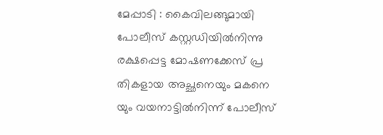മേപ്പാടി : കൈവിലങ്ങുമായി പോലീസ് കസ്റ്റഡിയിൽനിന്നു രക്ഷപ്പെട്ട മോഷണക്കേസ് പ്ര തികളായ അച്ഛനെയും മകനെ യും വയനാട്ടിൽനിന്ന് പോലീസ്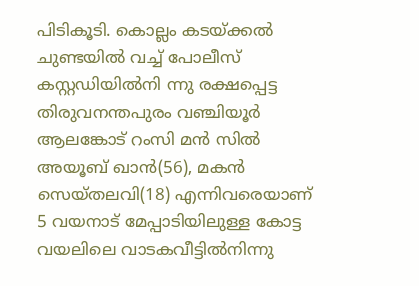പിടികൂടി. കൊല്ലം കടയ്ക്കൽ ചുണ്ടയിൽ വച്ച് പോലീസ് കസ്റ്റഡിയിൽനി ന്നു രക്ഷപ്പെട്ട തിരുവനന്തപുരം വഞ്ചിയൂർ ആലങ്കോട് റംസി മൻ സിൽ അയൂബ് ഖാൻ(56), മകൻ സെയ്തലവി(18) എന്നിവരെയാണ് 5 വയനാട് മേപ്പാടിയിലുള്ള കോട്ട  വയലിലെ വാടകവീട്ടിൽനിന്നു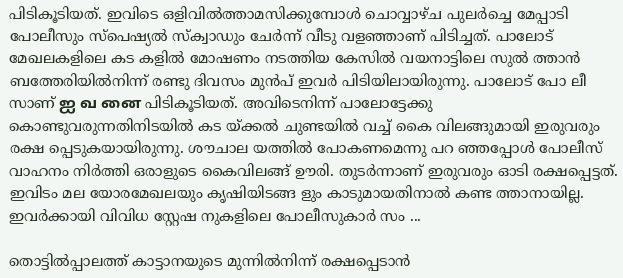പിടികൂടിയത്. ഇവിടെ ഒളിവിൽത്താമസിക്കുമ്പോൾ ചൊവ്വാഴ്ച പുലർച്ചെ മേപ്പാടി പോലീസും സ്പെഷ്യൽ സ്ക്വാഡും ചേർന്ന് വീടു വളഞ്ഞാണ് പിടിച്ചത്. പാലോട് മേഖലകളിലെ കട കളിൽ മോഷണം നടത്തിയ കേസിൽ വയനാട്ടിലെ സുൽ ത്താൻ ബത്തേരിയിൽനിന്ന് രണ്ടു ദിവസം മുൻപ് ഇവർ പിടിയിലായിരുന്നു. പാലോട് പോ ലീ സാണ് ஐ வ னை പിടികൂടിയത്. അവിടെനിന്ന് പാലോട്ടേക്കു കൊണ്ടുവരുന്നതിനിടയിൽ കട യ്ക്കൽ ചുണ്ടയിൽ വച്ച് കൈ വിലങ്ങുമായി ഇരുവരും രക്ഷ പ്പെടുകയായിരുന്നു. ശൗചാല യത്തിൽ പോകണമെന്നു പറ ഞ്ഞപ്പോൾ പോലീസ് വാഹനം നിർത്തി ഒരാളുടെ കൈവിലങ്ങ് ഊരി. തുടർന്നാണ് ഇരുവരും ഓടി രക്ഷപ്പെട്ടത്. ഇവിടം മല യോരമേഖലയും കൃഷിയിടങ്ങ ളും കാടുമായതിനാൽ കണ്ട ത്താനായില്ല. ഇവർക്കായി വിവിധ സ്റ്റേഷ നുകളിലെ പോലീസുകാർ സം ...

തൊട്ടിൽപ്പാലത്ത് കാട്ടാനയുടെ മുന്നിൽനിന്ന് രക്ഷപ്പെടാൻ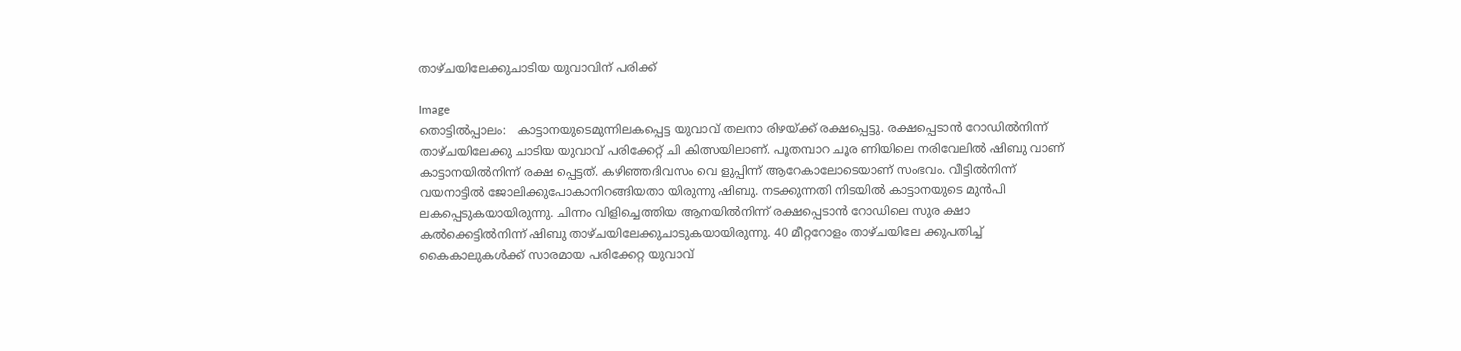താഴ്ചയിലേക്കുചാടിയ യുവാവിന് പരിക്ക്

Image
തൊട്ടിൽപ്പാലം:   കാട്ടാനയുടെമുന്നിലകപ്പെട്ട യുവാവ് തലനാ രിഴയ്ക്ക് രക്ഷപ്പെട്ടു. രക്ഷപ്പെടാൻ റോഡിൽനിന്ന് താഴ്ചയിലേക്കു ചാടിയ യുവാവ് പരിക്കേറ്റ് ചി കിത്സയിലാണ്. പൂതമ്പാറ ചൂര ണിയിലെ നരിവേലിൽ ഷിബു വാണ് കാട്ടാനയിൽനിന്ന് രക്ഷ പ്പെട്ടത്. കഴിഞ്ഞദിവസം വെ ളുപ്പിന്ന് ആറേകാലോടെയാണ് സംഭവം. വീട്ടിൽനിന്ന് വയനാട്ടിൽ ജോലിക്കുപോകാനിറങ്ങിയതാ യിരുന്നു ഷിബു. നടക്കുന്നതി നിടയിൽ കാട്ടാനയുടെ മുൻപി ലകപ്പെടുകയായിരുന്നു. ചിന്നം വിളിച്ചെത്തിയ ആനയിൽനിന്ന് രക്ഷപ്പെടാൻ റോഡിലെ സുര ക്ഷാ കൽക്കെട്ടിൽനിന്ന് ഷിബു താഴ്ചയിലേക്കുചാടുകയായിരുന്നു. 40 മീറ്ററോളം താഴ്ചയിലേ ക്കുപതിച്ച് കൈകാലുകൾക്ക് സാരമായ പരിക്കേറ്റ യുവാവ്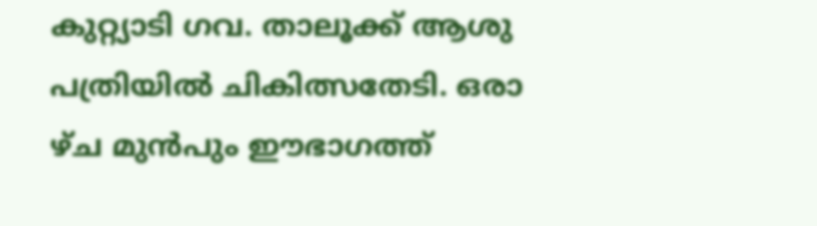കുറ്റ്യാടി ഗവ. താലൂക്ക് ആശു പത്രിയിൽ ചികിത്സതേടി. ഒരാ ഴ്ച മുൻപും ഈഭാഗത്ത്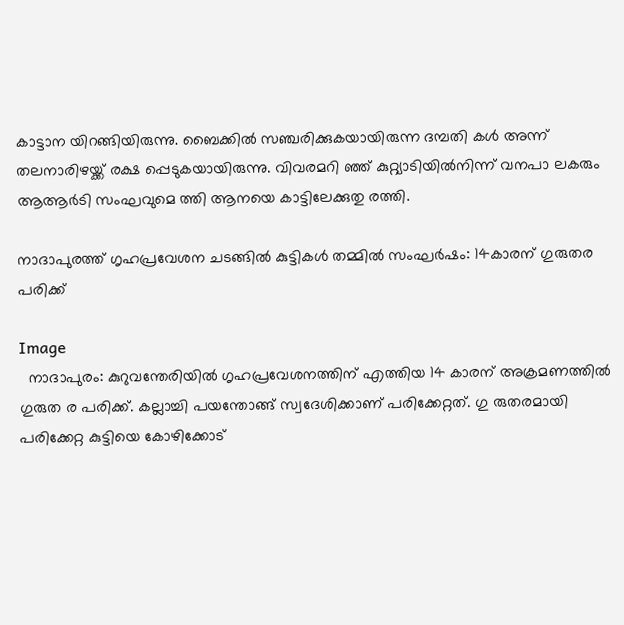കാട്ടാന യിറങ്ങിയിരുന്നു. ബൈക്കിൽ സഞ്ചരിക്കുകയായിരുന്ന ദമ്പതി കൾ അന്ന് തലനാരിഴയ്ക്ക് രക്ഷ പ്പെടുകയായിരുന്നു. വിവരമറി ഞ്ഞ് കുറ്റ്യാടിയിൽനിന്ന് വനപാ ലകരും ആആർടി സംഘവുമെ ത്തി ആനയെ കാട്ടിലേക്കുതു രത്തി.

നാദാപുരത്ത് ഗൃഹപ്രവേശന ചടങ്ങിൽ കുട്ടികൾ തമ്മിൽ സംഘർഷം: 14കാരന് ഗുരുതര പരിക്ക്

Image
  നാദാപുരം: കുറുവന്തേരിയിൽ ഗൃഹപ്രവേശനത്തിന് എത്തിയ 14 കാരന് അക്രമണത്തിൽ ഗുരുത ര പരിക്ക്. കല്ലാച്ചി പയന്തോങ്ങ് സ്വദേശിക്കാണ് പരിക്കേറ്റത്. ഗു രുതരമായി പരിക്കേറ്റ കുട്ടിയെ കോഴിക്കോട്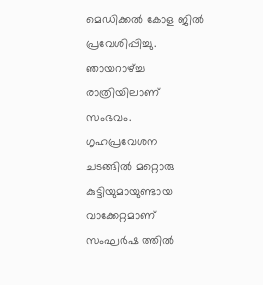മെഡിക്കൽ കോള ജിൽ പ്രവേശിപ്പിച്ചു. ഞായറാഴ്ച്ച രാത്രിയിലാണ് സംഭവം. ഗൃഹപ്രവേശന ചടങ്ങിൽ മറ്റൊരു കുട്ടിയുമായുണ്ടായ വാക്കേറ്റമാണ് സംഘർഷ ത്തിൽ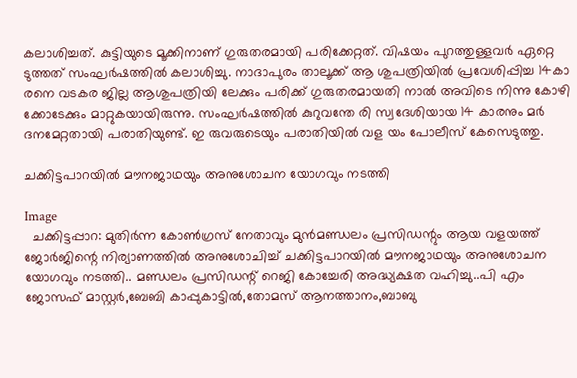കലാശിച്ചത്. കുട്ടിയുടെ മൂക്കിനാണ് ഗുരുതരമായി പരിക്കേറ്റത്. വിഷയം പുറത്തുള്ളവർ ഏറ്റെ ടുത്തത് സംഘർഷത്തിൽ കലാശിച്ചു. നാദാപുരം താലൂക്ക് ആ ശുപത്രിയിൽ പ്രവേശിപ്പിച്ച 14കാ രനെ വടകര ജില്ല ആശുപത്രിയി ലേക്കും പരിക്ക് ഗുരുതരമായതി നാൽ അവിടെ നിന്നു കോഴി ക്കോടേക്കും മാറ്റുകയായിരുന്നു. സംഘർഷത്തിൽ കുറുവന്തേ രി സ്വദേശിയായ 14 കാരനും മർ ദനമേറ്റതായി പരാതിയുണ്ട്. ഇ രുവരുടെയും പരാതിയിൽ വള യം പോലീസ് കേസെടുത്തു.

ചക്കിട്ടപാറയിൽ മൗനജാഥയും അനുശോചന യോഗവും നടത്തി

Image
  ചക്കിട്ടപ്പാറ: മുതിർന്ന കോൺഗ്രസ്‌ നേതാവും മുൻമണ്ഡലം പ്രസിഡന്റും ആയ വളയത്ത് ജോർജിന്റെ നിര്യാണത്തിൽ അനുശോചിച്ച് ചക്കിട്ടപാറയിൽ മൗനജാഥയും അനുശോചന യോഗവും നടത്തി.. മണ്ഡലം പ്രസിഡന്റ് റെജി കോച്ചേരി അദ്ധ്യക്ഷത വഹിച്ചു..പി എം ജോസഫ് മാസ്റ്റർ,ബേബി കാപ്പുകാട്ടിൽ,തോമസ് ആനത്താനം,ബാബു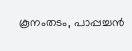കൂനംതടം, പാപ്പച്ചൻ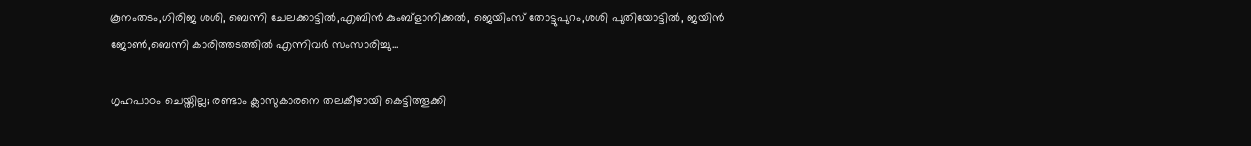കൂനംതടം,ഗിരിജ ശശി, ബെന്നി ചേലക്കാട്ടിൽ,എബിൻ കുംബ്ളാനിക്കൽ, ജെയിംസ് തോട്ടുപുറം,ശശി പുതിയോട്ടിൽ, ജയിൻ ജോൺ,ബെന്നി കാരിത്തടത്തിൽ എന്നിവർ സംസാരിച്ചു...

ഗൃഹപാഠം ചെയ്തില്ല; രണ്ടാം ക്ലാസുകാരനെ തലകീഴായി കെട്ടിത്തൂക്കി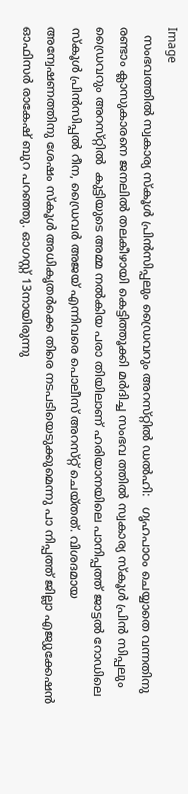Image
  സംഭവത്തിൽ സ്വകാര്യ സ്‌കൂൾ പ്രിൻസിപ്പലും ഡ്രൈവറും അറസ്‌റ്റിൽ ഡൽഹി:   ഗൃഹപാഠം ചെയ്യാതെ വന്നതിനു രണ്ടാം ക്ലാസുകാരനെ ജനലിൽ തലകീഴായി കെട്ടിത്തൂക്കി മർദിച്ച സംഭവ ത്തിൽ സ്വകാര്യ സ്കൂൾ പ്രിൻ സിപ്പലും ഡ്രൈവറും അറസ്‌റ്റിൽ  കുട്ടിയുടെ അമ്മ നൽകിയ പരാ തിയിലാണ് ഹരിയാനയിലെ പാനിപ്പത്ത് ജാട്ടൽ റോഡിലെ സ്‌കൂൾ പ്രിൻസിപ്പൽ റീന, ഡ്രൈവർ അജയ് എന്നിവരെ പൊലീസ് അറസ്‌റ്റ് ചെയ്തത്. വിശദമായ അന്വേഷണത്തിനു ശേഷം സ്‌കൂൾ അധികൃതർക്കെ തിരെ നടപടിയെടുക്കുമെന്നു പാ നിപ്പത്ത് ജില്ലാ എജ്യുക്കേഷൻ ഓഫിസർ രാകേഷ് ബുറ പറഞ്ഞു. ഓഗസ്റ്റ് 13നായിരുന്നു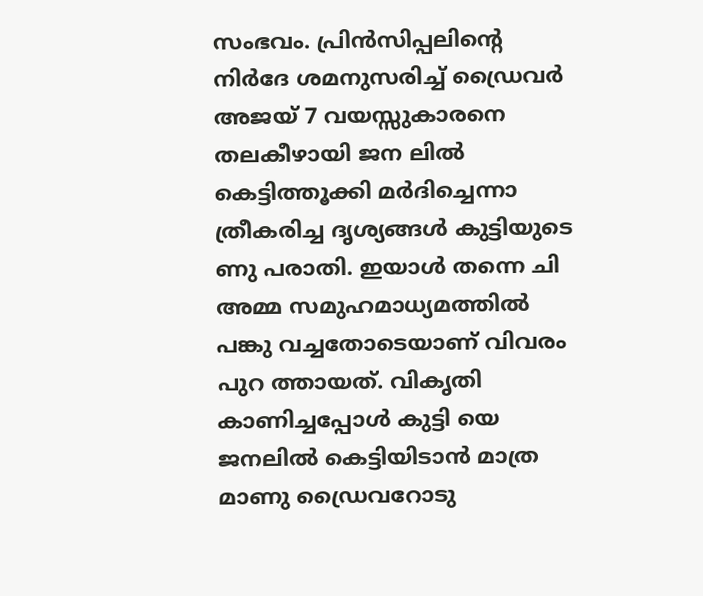സംഭവം. പ്രിൻസിപ്പലിന്റെ നിർദേ ശമനുസരിച്ച് ഡ്രൈവർ അജയ് 7 വയസ്സുകാരനെ തലകീഴായി ജന ലിൽ കെട്ടിത്തൂക്കി മർദിച്ചെന്നാ ത്രീകരിച്ച ദൃശ്യങ്ങൾ കുട്ടിയുടെ ണു പരാതി. ഇയാൾ തന്നെ ചി അമ്മ സമുഹമാധ്യമത്തിൽ പങ്കു വച്ചതോടെയാണ് വിവരം പുറ ത്തായത്. വികൃതി കാണിച്ചപ്പോൾ കുട്ടി യെ ജനലിൽ കെട്ടിയിടാൻ മാത്ര മാണു ഡ്രൈവറോടു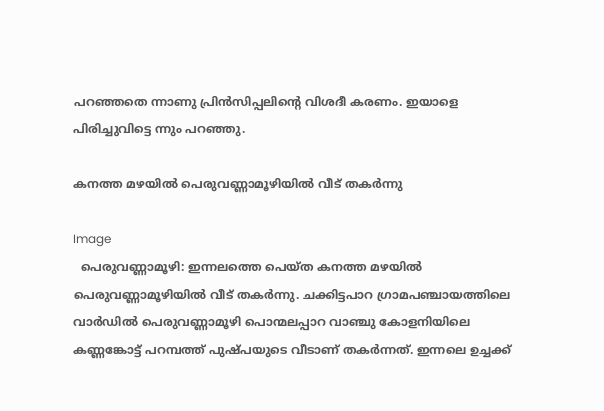പറഞ്ഞതെ ന്നാണു പ്രിൻസിപ്പലിന്റെ വിശദീ കരണം. ഇയാളെ പിരിച്ചുവിട്ടെ ന്നും പറഞ്ഞു.

കനത്ത മഴയിൽ പെരുവണ്ണാമൂഴിയിൽ വീട് തകർന്നു

Image
  പെരുവണ്ണാമൂഴി: ഇന്നലത്തെ പെയ്ത കനത്ത മഴയിൽ പെരുവണ്ണാമൂഴിയിൽ വീട് തകർന്നു. ചക്കിട്ടപാറ ഗ്രാമപഞ്ചായത്തിലെ വാർഡിൽ പെരുവണ്ണാമൂഴി പൊന്മലപ്പാറ വാഞ്ചു കോളനിയിലെ കണ്ണങ്കോട്ട് പറമ്പത്ത് പുഷ്പയുടെ വീടാണ് തകർന്നത്. ഇന്നലെ ഉച്ചക്ക്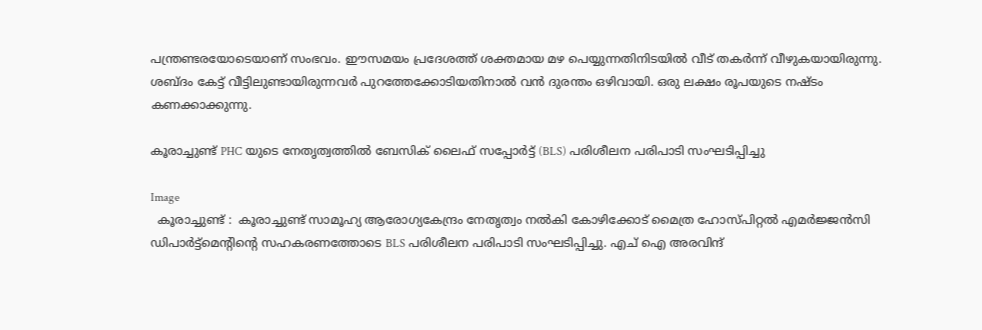പന്ത്രണ്ടരയോടെയാണ് സംഭവം. ഈസമയം പ്രദേശത്ത് ശക്തമായ മഴ പെയ്യുന്നതിനിടയിൽ വീട് തകർന്ന് വീഴുകയായിരുന്നു. ശബ്ദം കേട്ട് വീട്ടിലുണ്ടായിരുന്നവർ പുറത്തേക്കോടിയതിനാൽ വൻ ദുരന്തം ഒഴിവായി. ഒരു ലക്ഷം രൂപയുടെ നഷ്ടം കണക്കാക്കുന്നു.

കൂരാച്ചുണ്ട് PHC യുടെ നേതൃത്വത്തിൽ ബേസിക് ലൈഫ് സപ്പോർട്ട് (BLS) പരിശീലന പരിപാടി സംഘടിപ്പിച്ചു

Image
  കൂരാച്ചുണ്ട്‌ :  കൂരാച്ചുണ്ട്‌ സാമൂഹ്യ ആരോഗ്യകേന്ദ്രം നേതൃത്വം നൽകി കോഴിക്കോട്‌ മൈത്ര ഹോസ്പിറ്റൽ എമർജ്ജൻസി ഡിപാർട്ട്മെന്റിന്റെ സഹകരണത്തോടെ BLS പരിശീലന പരിപാടി സംഘടിപ്പിച്ചു. എച്‌ ഐ അരവിന്ദ്‌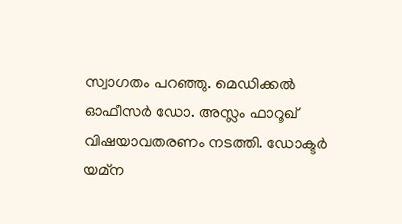സ്വാഗതം പറഞ്ഞു. മെഡിക്കൽ ഓഫീസർ ഡോ. അസ്ലം ഫാറൂഖ്‌ വിഷയാവതരണം നടത്തി. ഡോക്ടർ യമ്ന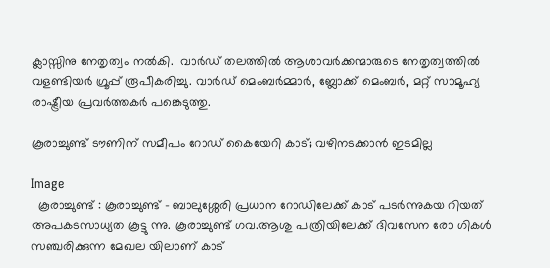ക്ലാസ്സിനു നേതൃത്വം നൽകി.  വാർഡ്‌ തലത്തിൽ ആശാവർക്കന്മാരുടെ നേതൃത്വത്തിൽ വളണ്ടിയർ ഗ്രൂപ്പ്‌ രൂപീകരിച്ചു. വാർഡ്‌ മെംബർമ്മാർ, ബ്ലോക്ക്‌ മെംബർ, മറ്റ്‌ സാമൂഹ്യ രാഷ്ട്രീയ പ്രവർത്തകർ പങ്കെടുത്തു.

കൂരാച്ചുണ്ട് ടൗണിന് സമീപം റോഡ് കൈയേറി കാട്; വഴിനടക്കാൻ ഇടമില്ല

Image
  കൂരാച്ചുണ്ട് : കൂരാച്ചുണ്ട് - ബാലുശ്ശേരി പ്രധാന റോഡിലേക്ക് കാട് പടർന്നുകയ റിയത് അപകടസാധ്യത കൂട്ടു ന്നു. കൂരാച്ചുണ്ട് ഗവ.ആശു പത്രിയിലേക്ക് ദിവസേന രോ ഗികൾ സഞ്ചരിക്കുന്ന മേഖല യിലാണ് കാട്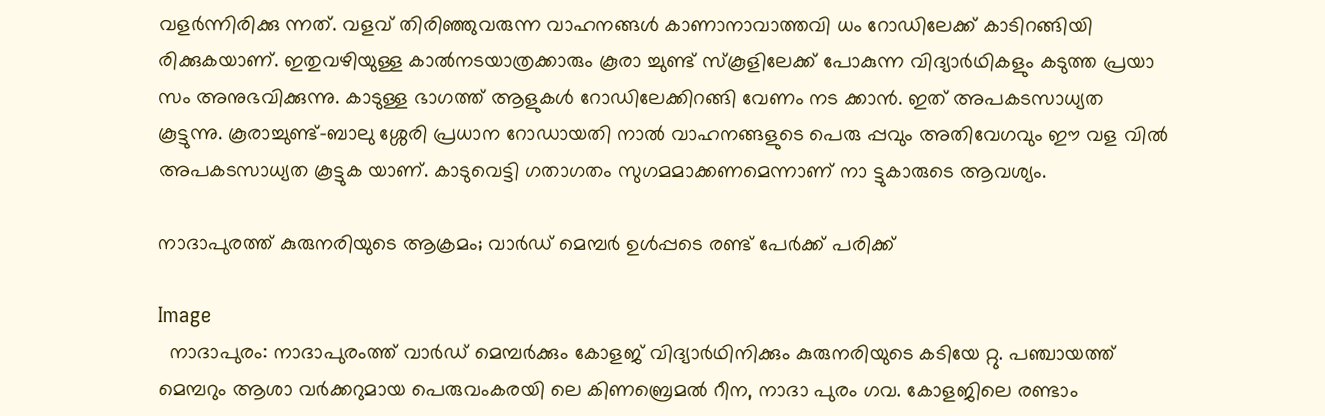വളർന്നിരിക്കു ന്നത്. വളവ് തിരിഞ്ഞുവരുന്ന വാഹനങ്ങൾ കാണാനാവാത്തവി ധം റോഡിലേക്ക് കാടിറങ്ങിയി രിക്കുകയാണ്. ഇതുവഴിയുള്ള കാൽനടയാത്രക്കാരും കൂരാ ച്ചുണ്ട് സ്കൂളിലേക്ക് പോകുന്ന വിദ്യാർഥികളും കടുത്ത പ്രയാ സം അനുഭവിക്കുന്നു. കാടുള്ള ഭാഗത്ത് ആളുകൾ റോഡിലേക്കിറങ്ങി വേണം നട ക്കാൻ. ഇത് അപകടസാധ്യത കൂട്ടുന്നു. കൂരാച്ചുണ്ട്-ബാലു ശ്ശേരി പ്രധാന റോഡായതി നാൽ വാഹനങ്ങളുടെ പെരു പ്പവും അതിവേഗവും ഈ വള വിൽ അപകടസാധ്യത കൂട്ടുക യാണ്. കാടുവെട്ടി ഗതാഗതം സുഗമമാക്കണമെന്നാണ് നാ ട്ടുകാരുടെ ആവശ്യം.

നാദാപുരത്ത് കുരുനരിയുടെ ആക്രമം; വാർഡ് മെമ്പർ ഉൾപ്പടെ രണ്ട് പേർക്ക് പരിക്ക്

Image
  നാദാപുരം: നാദാപുരംത്ത് വാർഡ് മെമ്പർക്കും കോളജ് വിദ്യാർഥിനിക്കും കുരുനരിയുടെ കടിയേ റ്റു. പഞ്ചായത്ത് മെമ്പറും ആശാ വർക്കറുമായ പെരുവംകരയി ലെ കിണബ്രെമൽ റീന, നാദാ പുരം ഗവ. കോളജിലെ രണ്ടാം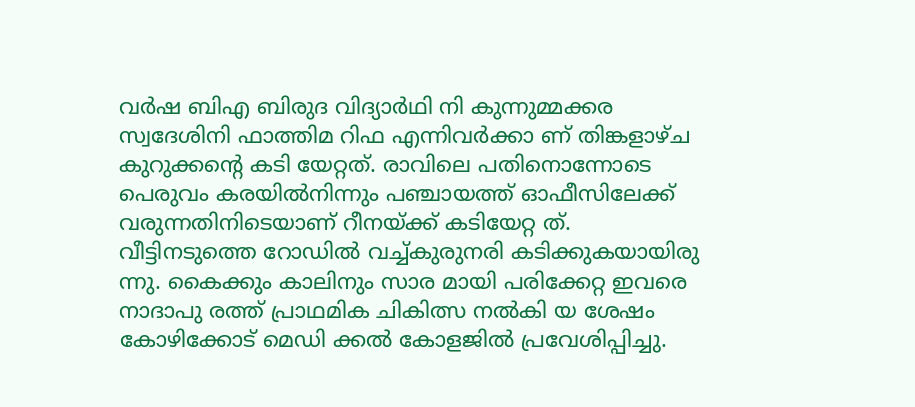വർഷ ബിഎ ബിരുദ വിദ്യാർഥി നി കുന്നുമ്മക്കര സ്വദേശിനി ഫാത്തിമ റിഫ‌ എന്നിവർക്കാ ണ് തിങ്കളാഴ്ച‌ കുറുക്കൻ്റെ കടി യേറ്റത്. രാവിലെ പതിനൊന്നോടെ പെരുവം കരയിൽനിന്നും പഞ്ചായത്ത് ഓഫീസിലേക്ക് വരുന്നതിനിടെയാണ് റീനയ്ക്ക് കടിയേറ്റ ത്. വീട്ടിനടുത്തെ റോഡിൽ വച്ച്കുരുനരി കടിക്കുകയായിരു ന്നു. കൈക്കും കാലിനും സാര മായി പരിക്കേറ്റ ഇവരെ നാദാപു രത്ത് പ്രാഥമിക ചികിത്സ നൽകി യ ശേഷം കോഴിക്കോട് മെഡി ക്കൽ കോളജിൽ പ്രവേശിപ്പിച്ചു.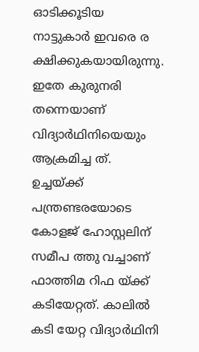ഓടിക്കൂടിയ നാട്ടുകാർ ഇവരെ ര ക്ഷിക്കുകയായിരുന്നു. ഇതേ കുരുനരി തന്നെയാണ് വിദ്യാർഥിനിയെയും ആക്രമിച്ച ത്. ഉച്ചയ്ക്ക് പന്ത്രണ്ടരയോടെ കോളജ് ഹോസ്റ്റലിന് സമീപ ത്തു വച്ചാണ് ഫാത്തിമ റിഫ‌ യ്ക്ക് കടിയേറ്റത്. കാലിൽ കടി യേറ്റ വിദ്യാർഥിനി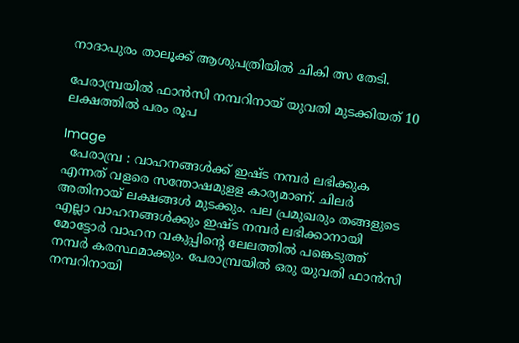നാദാപുരം താലൂക്ക് ആശുപത്രിയിൽ ചികി ത്സ തേടി.

പേരാമ്പ്രയിൽ ഫാൻസി നമ്പറിനായ് യുവതി മുടക്കിയത് 10 ലക്ഷത്തിൽ പരം രൂപ

Image
  പേരാമ്പ്ര : വാഹനങ്ങൾക്ക് ഇഷ്ട നമ്പർ ലഭിക്കുക എന്നത് വളരെ സന്തോഷമുളള കാര്യമാണ്. ചിലർ അതിനായ് ലക്ഷങ്ങൾ മുടക്കും. പല പ്രമുഖരും തങ്ങളുടെ എല്ലാ വാഹനങ്ങൾക്കും ഇഷ്‌ട നമ്പർ ലഭിക്കാനായി മോട്ടോർ വാഹന വകുപ്പിന്റെ ലേലത്തിൽ പങ്കെടുത്ത് നമ്പർ കരസ്ഥമാക്കും. പേരാമ്പ്രയിൽ ഒരു യുവതി ഫാൻസി നമ്പറിനായി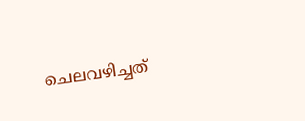ചെലവഴിച്ചത്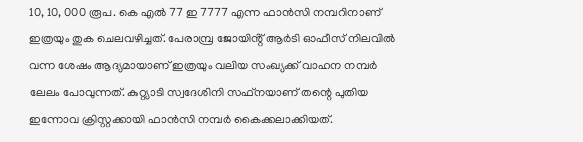10, 10, 000 രൂപ. കെ എൽ 77 ഇ 7777 എന്ന ഫാൻസി നമ്പറിനാണ് ഇത്രയും തുക ചെലവഴിച്ചത്. പേരാമ്പ്ര ജോയിൻ്റ് ആർടി ഓഫീസ് നിലവിൽ വന്ന ശേഷം ആദ്യമായാണ് ഇത്രയും വലിയ സംഖ്യക്ക് വാഹന നമ്പർ ലേലം പോവുന്നത്. കുറ്റ്യാടി സ്വദേശിനി സഫ്‌നയാണ് തന്റെ പുതിയ ഇന്നോവ ക്രിസ്റ്റക്കായി ഫാൻസി നമ്പർ കൈക്കലാക്കിയത്.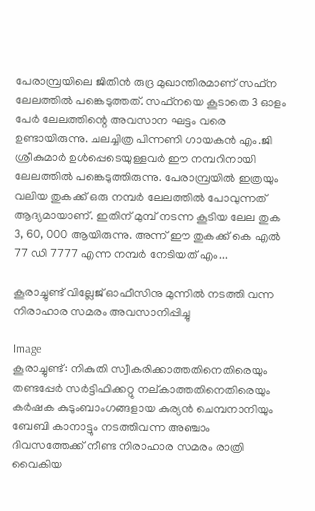പേരാമ്പ്രയിലെ ജിതിൻ രുദ്ര മുഖാന്തിരമാണ് സഫ്ന ലേലത്തിൽ പങ്കെടുത്തത്. സഫ്നയെ കൂടാതെ 3 ഓളം പേർ ലേലത്തിന്റെ അവസാന ഘട്ടം വരെ ഉണ്ടായിരുന്നു. ചലച്ചിത്ര പിന്നണി ഗായകൻ എം.ജി ശ്രീകുമാർ ഉൾപ്പെടെയുള്ളവർ ഈ നമ്പറിനായി ലേലത്തിൽ പങ്കെടുത്തിരുന്നു. പേരാമ്പ്രയിൽ ഇത്രയും വലിയ തുകക്ക് ഒരു നമ്പർ ലേലത്തിൽ പോവുന്നത് ആദ്യമായാണ്. ഇതിന് മുമ്പ് നടന്ന കൂടിയ ലേല തുക 3, 60, 000 ആയിരുന്നു. അന്ന് ഈ തുകക്ക് കെ എൽ 77 ഡി 7777 എന്ന നമ്പർ നേടിയത് എം...

കൂരാച്ചുണ്ട് വില്ലേജ് ഓഫീസിനു മുന്നിൽ നടത്തി വന്ന നിരാഹാര സമരം അവസാനിപ്പിച്ചു

Image
കൂരാച്ചുണ്ട്: നികുതി സ്വീകരിക്കാത്തതിനെതിരെയും തണ്ടപ്പേർ സർട്ടിഫിക്കറ്റു നല്കാത്തതിനെതിരെയും കർഷക കുടുംബാംഗങ്ങളായ കുര്യൻ ചെമ്പനാനിയും ബേബി കാനാട്ടും നടത്തിവന്ന അഞ്ചാം ദിവസത്തേക്ക് നീണ്ട നിരാഹാര സമരം രാത്രി വൈകിയ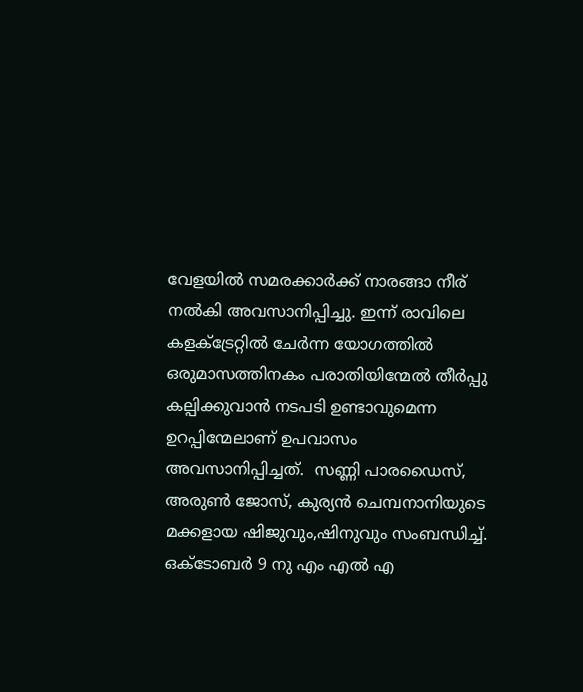വേളയിൽ സമരക്കാർക്ക് നാരങ്ങാ നീര് നൽകി അവസാനിപ്പിച്ചു. ഇന്ന് രാവിലെ കളക്ട്രേറ്റിൽ ചേർന്ന യോഗത്തിൽ ഒരുമാസത്തിനകം പരാതിയിന്മേൽ തീർപ്പു കല്പിക്കുവാൻ നടപടി ഉണ്ടാവുമെന്ന ഉറപ്പിന്മേലാണ് ഉപവാസം അവസാനിപ്പിച്ചത്.  സണ്ണി പാരഡൈസ്, അരുൺ ജോസ്, കുര്യൻ ചെമ്പനാനിയുടെ മക്കളായ ഷിജുവും,ഷിനുവും സംബന്ധിച്ച്. ഒക്ടോബർ 9 നു എം എൽ എ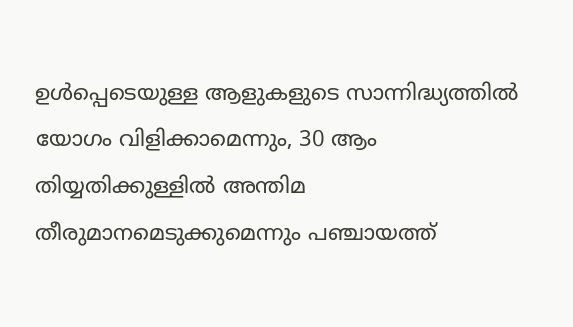ഉൾപ്പെടെയുള്ള ആളുകളുടെ സാന്നിദ്ധ്യത്തിൽ യോഗം വിളിക്കാമെന്നും, 30 ആം തിയ്യതിക്കുള്ളിൽ അന്തിമ തീരുമാനമെടുക്കുമെന്നും പഞ്ചായത്ത്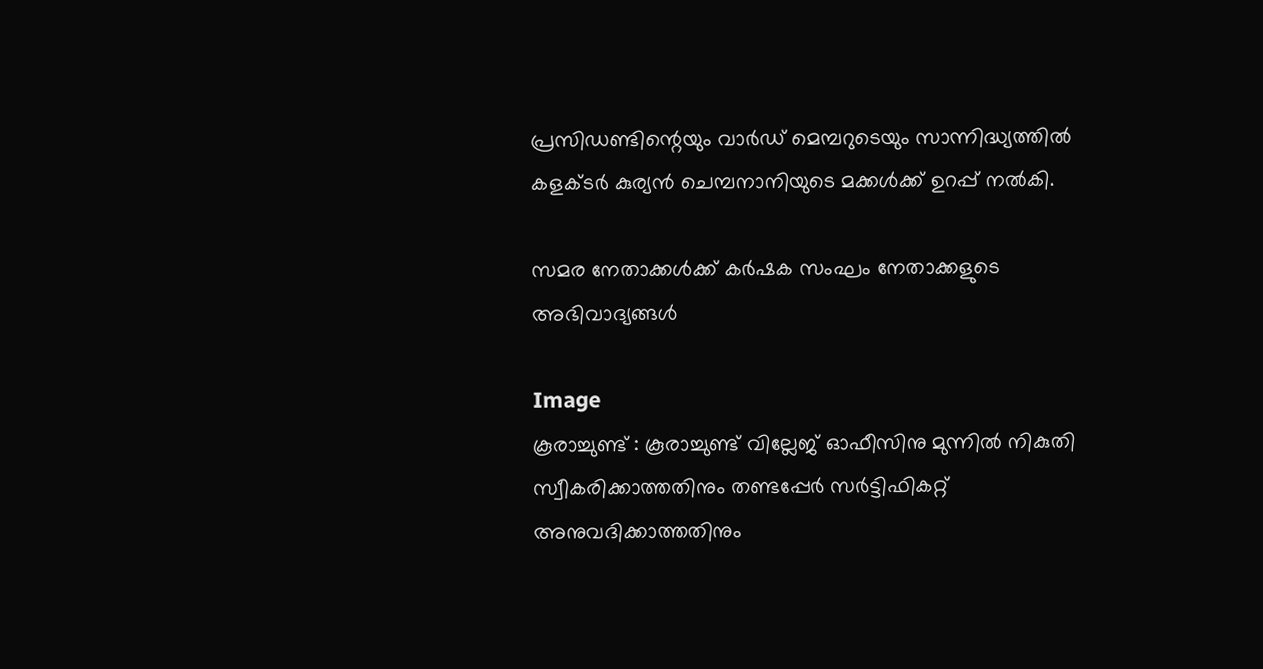പ്രസിഡണ്ടിന്റെയും വാർഡ് മെമ്പറുടെയും സാന്നിദ്ധ്യത്തിൽ കളക്ടർ കുര്യൻ ചെമ്പനാനിയുടെ മക്കൾക്ക് ഉറപ്പ് നൽകി.

സമര നേതാക്കൾക്ക്‌ കർഷക സംഘം നേതാക്കളുടെ അഭിവാദ്യങ്ങൾ

Image
കൂരാച്ചുണ്ട്‌ : കൂരാച്ചുണ്ട്‌ വില്ലേജ്‌ ഓഫീസിനു മുന്നിൽ നികുതി സ്വീകരിക്കാത്തതിനും തണ്ടപ്പേർ സർട്ടിഫികറ്റ്‌ അനുവദിക്കാത്തതിനും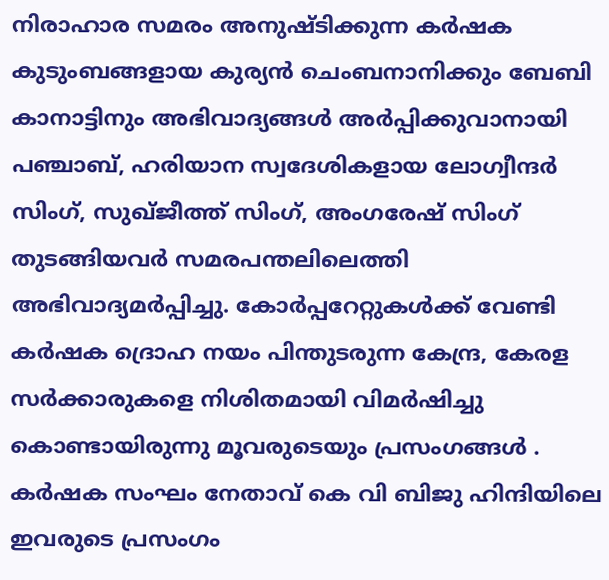നിരാഹാര സമരം അനുഷ്ടിക്കുന്ന കർഷക കുടുംബങ്ങളായ കുര്യൻ ചെംബനാനിക്കും ബേബി കാനാട്ടിനും അഭിവാദ്യങ്ങൾ അർപ്പിക്കുവാനായി പഞ്ചാബ്‌, ഹരിയാന സ്വദേശികളായ ലോഗ്വീന്ദർ സിംഗ്‌, സുഖ്ജീത്ത്‌ സിംഗ്‌, അംഗരേഷ്‌ സിംഗ്‌ തുടങ്ങിയവർ സമരപന്തലിലെത്തി അഭിവാദ്യമർപ്പിച്ചു. കോർപ്പറേറ്റുകൾക്ക്‌ വേണ്ടി കർഷക ദ്രൊഹ നയം പിന്തുടരുന്ന കേന്ദ്ര, കേരള സർക്കാരുകളെ നിശിതമായി വിമർഷിച്ചു കൊണ്ടായിരുന്നു മൂവരുടെയും പ്രസംഗങ്ങൾ . കർഷക സംഘം നേതാവ്‌ കെ വി ബിജു ഹിന്ദിയിലെ ഇവരുടെ പ്രസംഗം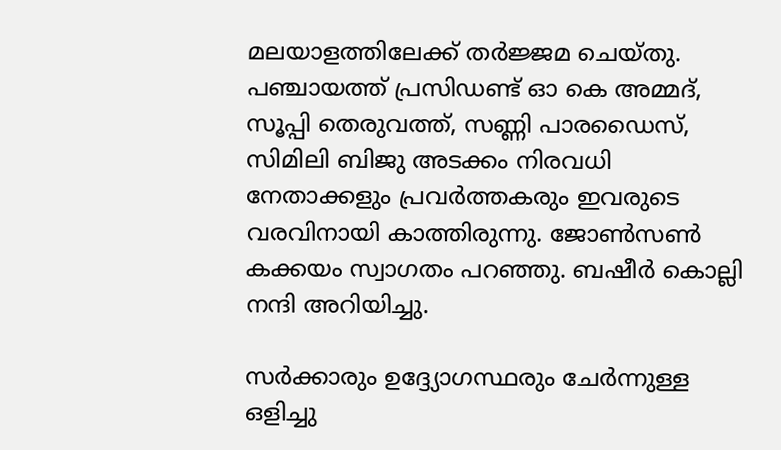മലയാളത്തിലേക്ക്‌ തർജ്ജമ ചെയ്തു. പഞ്ചായത്ത്‌ പ്രസിഡണ്ട്‌ ഓ കെ അമ്മദ്‌, സൂപ്പി തെരുവത്ത്‌, സണ്ണി പാരഡൈസ്‌, സിമിലി ബിജു അടക്കം നിരവധി നേതാക്കളും പ്രവർത്തകരും ഇവരുടെ വരവിനായി കാത്തിരുന്നു. ജോൺസൺ കക്കയം സ്വാഗതം പറഞ്ഞു. ബഷീർ കൊല്ലി നന്ദി അറിയിച്ചു.

സർക്കാരും ഉദ്ദ്യോഗസ്ഥരും ചേർന്നുള്ള ഒളിച്ചു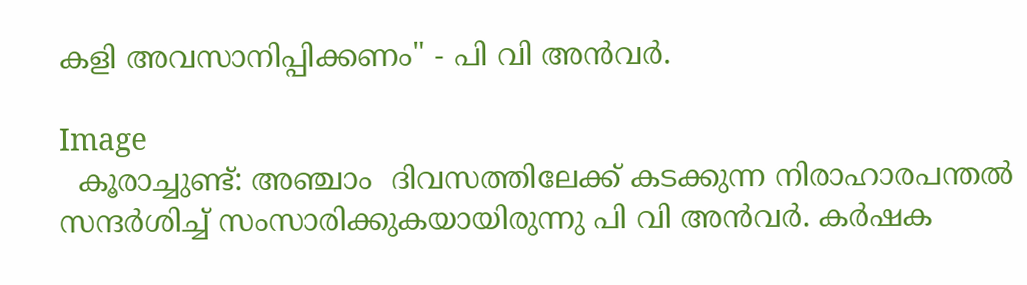കളി അവസാനിപ്പിക്കണം" - പി വി അൻവർ.

Image
  കൂരാച്ചുണ്ട്: അഞ്ചാം  ദിവസത്തിലേക്ക് കടക്കുന്ന നിരാഹാരപന്തൽ സന്ദർശിച്ച് സംസാരിക്കുകയായിരുന്നു പി വി അൻവർ. കർഷക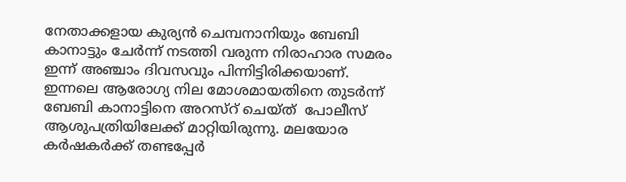നേതാക്കളായ കുര്യൻ ചെമ്പനാനിയും ബേബി കാനാട്ടും ചേർന്ന് നടത്തി വരുന്ന നിരാഹാര സമരം ഇന്ന് അഞ്ചാം ദിവസവും പിന്നിട്ടിരിക്കയാണ്. ഇന്നലെ ആരോഗ്യ നില മോശമായതിനെ തുടർന്ന് ബേബി കാനാട്ടിനെ അറസ്റ് ചെയ്ത്  പോലീസ് ആശുപത്രിയിലേക്ക് മാറ്റിയിരുന്നു. മലയോര കർഷകർക്ക് തണ്ടപ്പേർ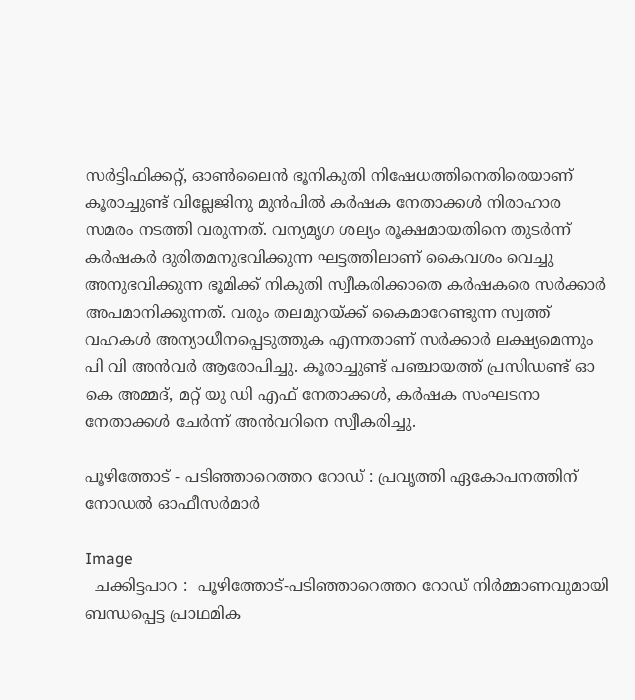സർട്ടിഫിക്കറ്റ്, ഓൺലൈൻ ഭൂനികുതി നിഷേധത്തിനെതിരെയാണ്  കൂരാച്ചുണ്ട് വില്ലേജിനു മുൻപിൽ കർഷക നേതാക്കൾ നിരാഹാര സമരം നടത്തി വരുന്നത്. വന്യമൃഗ ശല്യം രൂക്ഷമായതിനെ തുടർന്ന് കർഷകർ ദുരിതമനുഭവിക്കുന്ന ഘട്ടത്തിലാണ് കൈവശം വെച്ചു അനുഭവിക്കുന്ന ഭൂമിക്ക് നികുതി സ്വീകരിക്കാതെ കർഷകരെ സർക്കാർ അപമാനിക്കുന്നത്. വരും തലമുറയ്ക്ക് കൈമാറേണ്ടുന്ന സ്വത്ത് വഹകൾ അന്യാധീനപ്പെടുത്തുക എന്നതാണ് സർക്കാർ ലക്ഷ്യമെന്നും പി വി അൻവർ ആരോപിച്ചു. കൂരാച്ചുണ്ട് പഞ്ചായത്ത് പ്രസിഡണ്ട് ഓ കെ അമ്മദ്, മറ്റ് യു ഡി എഫ് നേതാക്കൾ, കർഷക സംഘടനാ നേതാക്കൾ ചേർന്ന് അൻവറിനെ സ്വീകരിച്ചു.

പൂഴിത്തോട് - പടിഞ്ഞാറെത്തറ റോഡ് : പ്രവൃത്തി ഏകോപനത്തിന് നോഡൽ ഓഫീസർമാർ

Image
  ചക്കിട്ടപാറ :  പൂഴിത്തോട്-പടിഞ്ഞാറെത്തറ റോഡ് നിർമ്മാണവുമായി ബന്ധപ്പെട്ട പ്രാഥമിക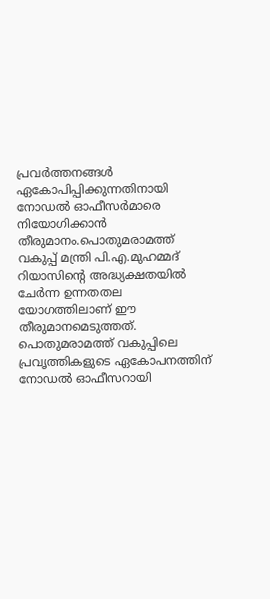പ്രവർത്തനങ്ങൾ ഏകോപിപ്പിക്കുന്നതിനായി നോഡൽ ഓഫീസർമാരെ നിയോഗിക്കാൻ തീരുമാനം.പൊതുമരാമത്ത് വകുപ്പ് മന്ത്രി പി.എ.മുഹമ്മദ് റിയാസിന്റെ അദ്ധ്യക്ഷതയിൽ ചേർന്ന ഉന്നതതല യോഗത്തിലാണ് ഈ തീരുമാനമെടുത്തത്. പൊതുമരാമത്ത് വകുപ്പിലെ പ്രവൃത്തികളുടെ ഏകോപനത്തിന് നോഡൽ ഓഫീസറായി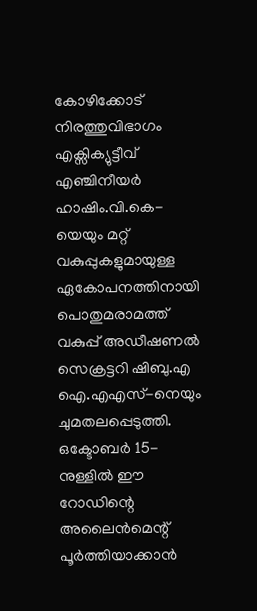കോഴിക്കോട് നിരത്തുവിഭാഗം എക്സിക്യുട്ടീവ് എഞ്ചിനീയർ ഹാഷിം.വി.കെ-യെയും മറ്റ് വകുപ്പുകളുമായുള്ള ഏകോപനത്തിനായി പൊതുമരാമത്ത് വകുപ്പ് അഡീഷണൽ സെക്രട്ടറി ഷിബു.എ ഐ.എഎസ്-നെയും ചുമതലപ്പെടുത്തി. ഒക്ടോബർ 15-നുള്ളിൽ ഈ റോഡിന്റെ അലൈൻമെന്റ് പൂർത്തിയാക്കാൻ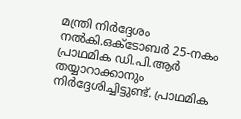മന്ത്രി നിർദ്ദേശം നൽകി.ഒക്ടോബർ 25-നകം പ്രാഥമിക ഡി.പി.ആർ തയ്യാറാക്കാനും നിർദ്ദേശിച്ചിട്ടുണ്ട്. പ്രാഥമിക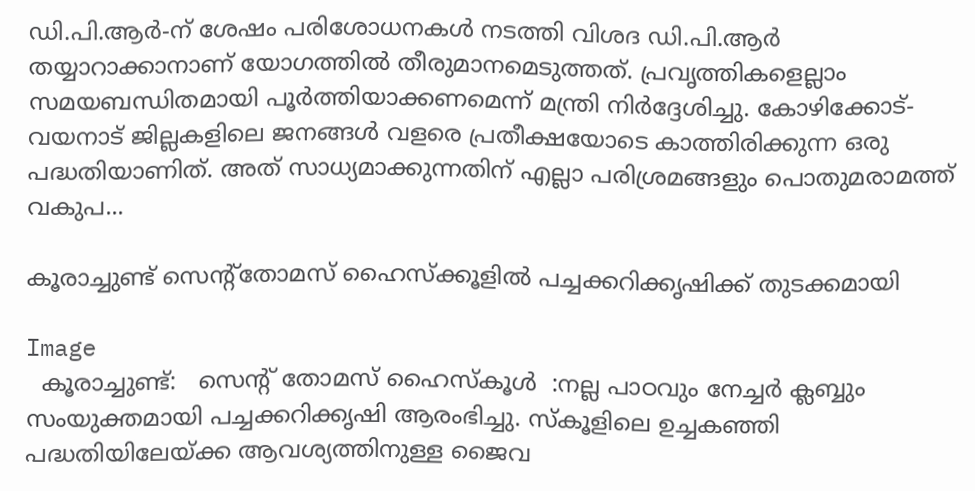ഡി.പി.ആർ-ന് ശേഷം പരിശോധനകൾ നടത്തി വിശദ ഡി.പി.ആർ തയ്യാറാക്കാനാണ് യോഗത്തിൽ തീരുമാനമെടുത്തത്. പ്രവൃത്തികളെല്ലാം സമയബന്ധിതമായി പൂർത്തിയാക്കണമെന്ന് മന്ത്രി നിർദ്ദേശിച്ചു. കോഴിക്കോട്-വയനാട് ജില്ലകളിലെ ജനങ്ങൾ വളരെ പ്രതീക്ഷയോടെ കാത്തിരിക്കുന്ന ഒരു പദ്ധതിയാണിത്. അത് സാധ്യമാക്കുന്നതിന് എല്ലാ പരിശ്രമങ്ങളും പൊതുമരാമത്ത് വകുപ...

കൂരാച്ചുണ്ട് സെന്റ്തോമസ് ഹൈസ്ക്കൂളിൽ പച്ചക്കറിക്കൃഷിക്ക് തുടക്കമായി

Image
  കൂരാച്ചുണ്ട്:   സെന്റ് തോമസ് ഹൈസ്കൂൾ  :നല്ല പാഠവും നേച്ചർ ക്ലബ്ബും സംയുക്തമായി പച്ചക്കറിക്കൃഷി ആരംഭിച്ചു. സ്കൂളിലെ ഉച്ചകഞ്ഞി പദ്ധതിയിലേയ്ക്ക ആവശ്യത്തിനുള്ള ജൈവ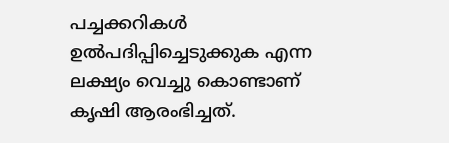പച്ചക്കറികൾ ഉൽപദിപ്പിച്ചെടുക്കുക എന്ന ലക്ഷ്യം വെച്ചു കൊണ്ടാണ്‌ കൃഷി ആരംഭിച്ചത്.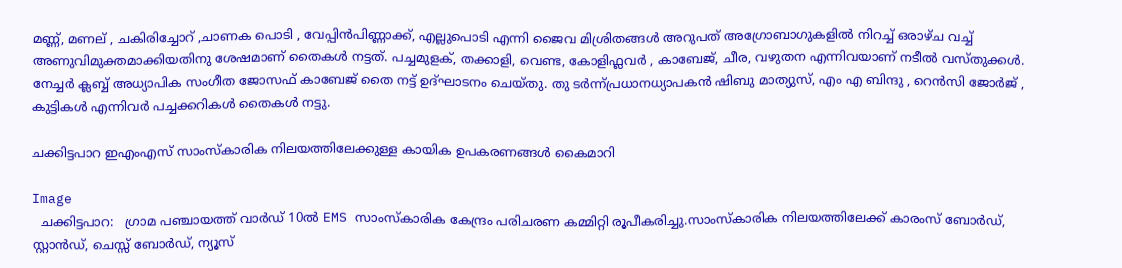മണ്ണ്, മണല് , ചകിരിച്ചോറ് ,ചാണക പൊടി , വേപ്പിൻപിണ്ണാക്ക്, എല്ലുപൊടി എന്നി ജൈവ മിശ്രിതങ്ങൾ അറുപത് അഗ്രോബാഗുകളിൽ നിറച്ച് ഒരാഴ്ച വച്ച് അണുവിമുക്തമാക്കിയതിനു ശേഷമാണ് തൈകൾ നട്ടത്. പച്ചമുളക്, തക്കാളി, വെണ്ട, കോളിഫ്ലവർ , കാബേജ്, ചീര, വഴുതന എന്നിവയാണ് നടീൽ വസ്തുക്കൾ. നേച്ചർ ക്ലബ്ബ് അധ്യാപിക സംഗീത ജോസഫ് കാബേജ് തൈ നട്ട് ഉദ്ഘാടനം ചെയ്തു. തു ടർന്ന്പ്രധാനധ്യാപകൻ ഷിബു മാത്യുസ്, എം എ ബിന്ദു , റെൻസി ജോർജ് , കുട്ടികൾ എന്നിവർ പച്ചക്കറികൾ തൈകൾ നട്ടു.

ചക്കിട്ടപാറ ഇഎംഎസ് സാംസ്‌കാരിക നിലയത്തിലേക്കുള്ള കായിക ഉപകരണങ്ങൾ കൈമാറി

Image
  ചക്കിട്ടപാറ:   ഗ്രാമ പഞ്ചായത്ത് വാർഡ് 10ൽ EMS സാംസ്‌കാരിക കേന്ദ്രം പരിചരണ കമ്മിറ്റി രൂപീകരിച്ചു.സാംസ്‌കാരിക നിലയത്തിലേക്ക് കാരംസ് ബോർഡ്‌, സ്റ്റാൻഡ്, ചെസ്സ് ബോർഡ്‌, ന്യൂസ്‌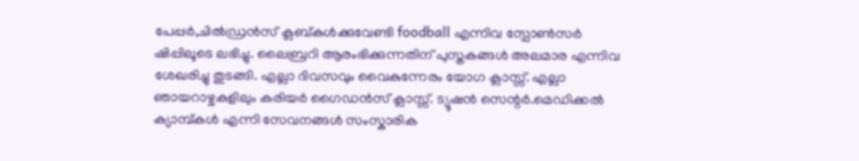പേപ്പർ,ചിൽഡ്രൻസ് ക്ലബ്‌കൾക്കുവേണ്ടി foodball എന്നിവ സ്പോൺസർ ഷിപ്പിലൂടെ ലഭിച്ചു. ലൈബ്രറി ആരംഭിക്കുന്നതിന് പുസ്തകങ്ങൾ അലമാര എന്നിവ ശേഖരിച്ചു തുടങ്ങി. എല്ലാ ദിവസവും വൈകുന്നേരം യോഗ ക്ലാസ്സ്‌. എല്ലാ ഞായറാഴ്ചകളിലും കരിയർ ഗൈഡൻസ് ക്ലാസ്സ്. ട്യൂഷൻ സെന്റർ.മെഡിക്കൽ ക്യാമ്പ്കൾ എന്നി സേവനങ്ങൾ സംസ്കാരിക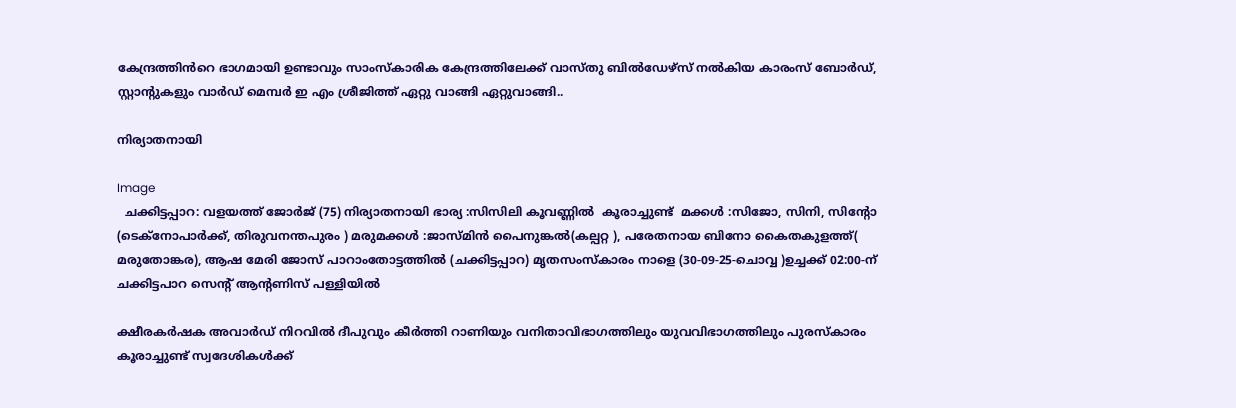കേന്ദ്രത്തിൻറെ ഭാഗമായി ഉണ്ടാവും സാംസ്‌കാരിക കേന്ദ്രത്തിലേക്ക് വാസ്തു ബിൽഡേഴ്‌സ് നൽകിയ കാരംസ് ബോർഡ്‌, സ്റ്റാന്റുകളും വാർഡ് മെമ്പർ ഇ എം ശ്രീജിത്ത്‌ ഏറ്റു വാങ്ങി ഏറ്റുവാങ്ങി..

നിര്യാതനായി

Image
  ചക്കിട്ടപ്പാറ: വളയത്ത്‌ ജോർജ് (75) നിര്യാതനായി ഭാര്യ :സിസിലി കൂവണ്ണിൽ  കൂരാച്ചുണ്ട്  മക്കൾ :സിജോ, സിനി, സിന്റോ (ടെക്നോപാർക്ക്, തിരുവനന്തപുരം ) മരുമക്കൾ :ജാസ്മിൻ പൈനുങ്കൽ(കല്പറ്റ ), പരേതനായ ബിനോ കൈതകുളത്ത്‌( മരുതോങ്കര), ആഷ മേരി ജോസ് പാറാംതോട്ടത്തിൽ (ചക്കിട്ടപ്പാറ) മൃതസംസ്കാരം നാളെ (30-09-25-ചൊവ്വ )ഉച്ചക്ക് 02:00-ന് ചക്കിട്ടപാറ സെന്റ് ആന്റണിസ് പള്ളിയിൽ

ക്ഷീരകർഷക അവാർഡ് നിറവിൽ ദീപുവും കീർത്തി റാണിയും വനിതാവിഭാഗത്തിലും യുവവിഭാഗത്തിലും പുരസ്കാരം കൂരാച്ചുണ്ട് സ്വദേശികൾക്ക്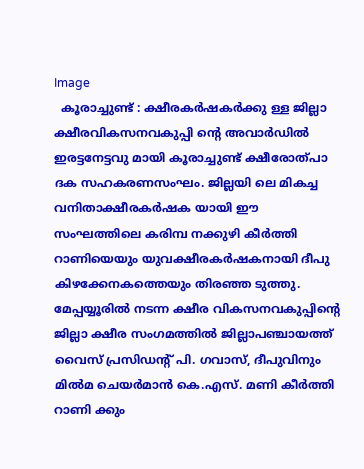Image
  കൂരാച്ചുണ്ട് : ക്ഷീരകർഷകർക്കു ള്ള ജില്ലാ ക്ഷീരവികസനവകുപ്പി ന്റെ അവാർഡിൽ ഇരട്ടനേട്ടവു മായി കൂരാച്ചുണ്ട് ക്ഷീരോത്പാ ദക സഹകരണസംഘം. ജില്ലയി ലെ മികച്ച വനിതാക്ഷീരകർഷക യായി ഈ സംഘത്തിലെ കരിമ്പ നക്കുഴി കീർത്തി റാണിയെയും യുവക്ഷീരകർഷകനായി ദീപു കിഴക്കേനകത്തെയും തിരഞ്ഞ ടുത്തു. മേപ്പയ്യൂരിൽ നടന്ന ക്ഷീര വികസനവകുപ്പിൻ്റെ ജില്ലാ ക്ഷീര സംഗമത്തിൽ ജില്ലാപഞ്ചായത്ത് വൈസ് പ്രസിഡൻ്റ് പി. ഗവാസ്, ദീപുവിനും മിൽമ ചെയർമാൻ കെ.എസ്. മണി കീർത്തി റാണി ക്കും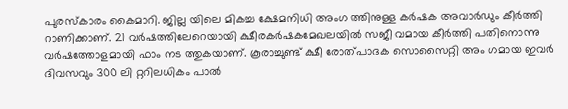പുരസ്കാരം കൈമാറി. ജില്ല യിലെ മികച്ച ക്ഷേമനിധി അംഗ ത്തിനുള്ള കർഷക അവാർഡും കീർത്തി റാണിക്കാണ്. 21 വർഷത്തിലേറെയായി ക്ഷീരകർഷകമേഖലയിൽ സജീ വമായ കീർത്തി പതിനൊന്നു വർഷത്തോളമായി ഫാം നട ത്തുകയാണ്. കൂരാച്ചുണ്ട് ക്ഷീ രോത്പാദക സൊസൈറ്റി അം ഗമായ ഇവർ ദിവസവും 300 ലി റ്ററിലധികം പാൽ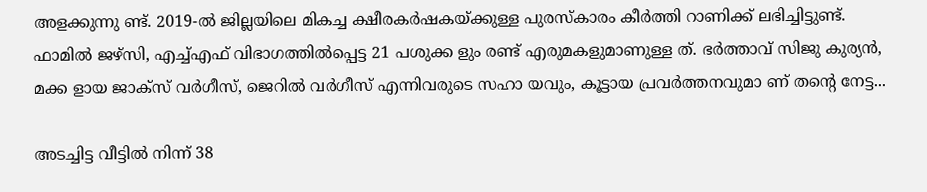അളക്കുന്നു ണ്ട്. 2019-ൽ ജില്ലയിലെ മികച്ച ക്ഷീരകർഷകയ്ക്കുള്ള പുരസ്കാരം കീർത്തി റാണിക്ക് ലഭിച്ചിട്ടുണ്ട്. ഫാമിൽ ജഴ്സ‌ി, എച്ച്എഫ് വിഭാഗത്തിൽപ്പെട്ട 21 പശുക്ക ളും രണ്ട് എരുമകളുമാണുള്ള ത്. ഭർത്താവ് സിജു കുര്യൻ, മക്ക ളായ ജാക്സ് വർഗീസ്, ജെറിൽ വർഗീസ് എന്നിവരുടെ സഹാ യവും, കൂട്ടായ പ്രവർത്തനവുമാ ണ് തൻ്റെ നേട്ട...

അടച്ചിട്ട വീട്ടിൽ നിന്ന് 38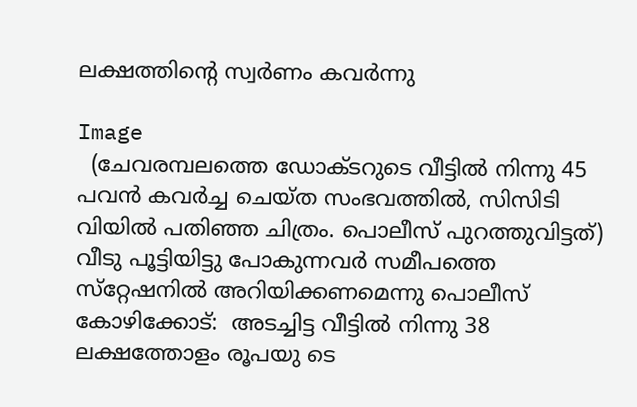ലക്ഷത്തിന്റെ സ്വർണം കവർന്നു

Image
  (ചേവരമ്പലത്തെ ഡോക്ടറുടെ വീട്ടിൽ നിന്നു 45 പവൻ കവർച്ച ചെയ്ത സംഭവത്തിൽ, സിസിടി വിയിൽ പതിഞ്ഞ ചിത്രം. പൊലീസ് പുറത്തുവിട്ടത്) വീടു പൂട്ടിയിട്ടു പോകുന്നവർ സമീപത്തെ സ്‌റ്റേഷനിൽ അറിയിക്കണമെന്നു പൊലീസ് കോഴിക്കോട്:  അടച്ചിട്ട വീട്ടിൽ നിന്നു 38 ലക്ഷത്തോളം രൂപയു ടെ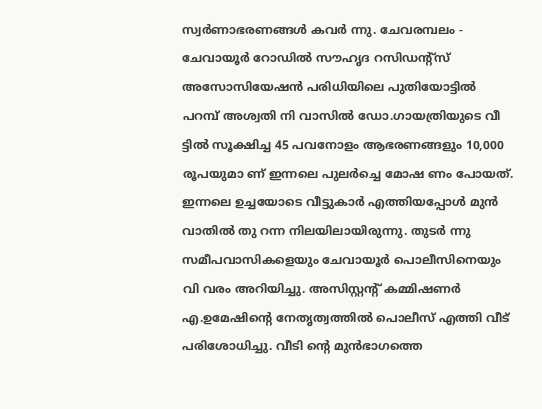സ്വർണാഭരണങ്ങൾ കവർ ന്നു. ചേവരമ്പലം - ചേവായൂർ റോഡിൽ സൗഹൃദ റസിഡൻ്റ്സ് അസോസിയേഷൻ പരിധിയിലെ പുതിയോട്ടിൽ പറമ്പ് അശ്വതി നി വാസിൽ ഡോ.ഗായത്രിയുടെ വീ ട്ടിൽ സൂക്ഷിച്ച 45 പവനോളം ആഭരണങ്ങളും 10,000 രൂപയുമാ ണ് ഇന്നലെ പുലർച്ചെ മോഷ ണം പോയത്. ഇന്നലെ ഉച്ചയോടെ വീട്ടുകാർ എത്തിയപ്പോൾ മുൻ വാതിൽ തു റന്ന നിലയിലായിരുന്നു. തുടർ ന്നു സമീപവാസികളെയും ചേവായൂർ പൊലീസിനെയും വി വരം അറിയിച്ചു. അസിസ്റ്റന്റ് കമ്മിഷണർ എ.ഉമേഷിന്റെ നേതൃത്വത്തിൽ പൊലീസ് എത്തി വീട് പരിശോധിച്ചു. വീടി ന്റെ മുൻഭാഗത്തെ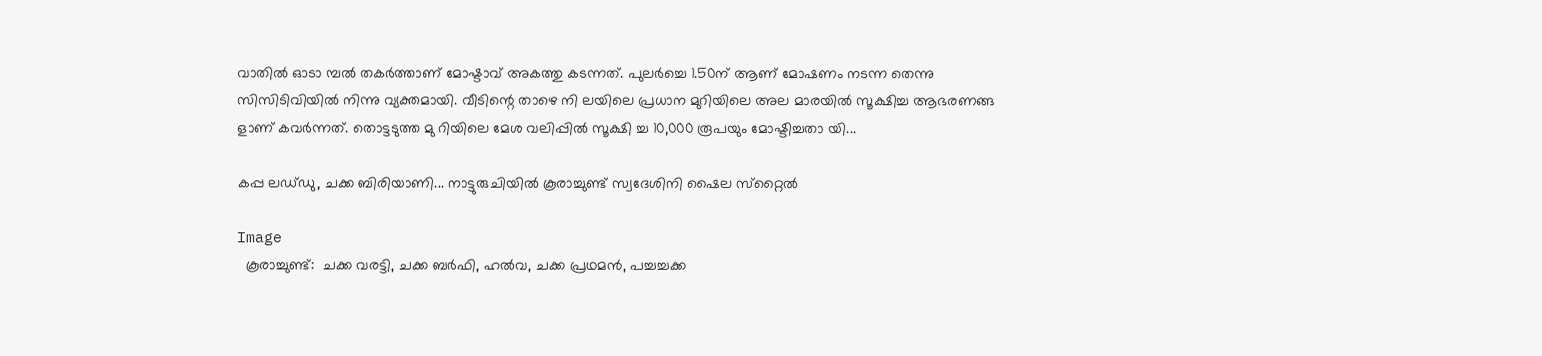വാതിൽ ഓടാ മ്പൽ തകർത്താണ് മോഷ്ടാവ് അകത്തു കടന്നത്. പുലർച്ചെ 1.50ന് ആണ് മോഷണം നടന്ന തെന്നു സിസിടിവിയിൽ നിന്നു വ്യക്തമായി. വീടിന്റെ താഴെ നി ലയിലെ പ്രധാന മുറിയിലെ അല മാരയിൽ സൂക്ഷിച്ച ആഭരണങ്ങ ളാണ് കവർന്നത്. തൊട്ടടുത്ത മു റിയിലെ മേശ വലിപ്പിൽ സൂക്ഷി ച്ച 10,000 രൂപയും മോഷ്ടിച്ചതാ യി...

കപ്പ ലഡ്‌ഡു, ചക്ക ബിരിയാണി... നാട്ടുരുചിയിൽ കൂരാച്ചുണ്ട് സ്വദേശിനി ഷൈല സ്‌റ്റൈൽ

Image
  കൂരാച്ചുണ്ട്:  ചക്ക വരട്ടി, ചക്ക ബർഫി, ഹൽവ, ചക്ക പ്രഥമൻ, പച്ചച്ചക്ക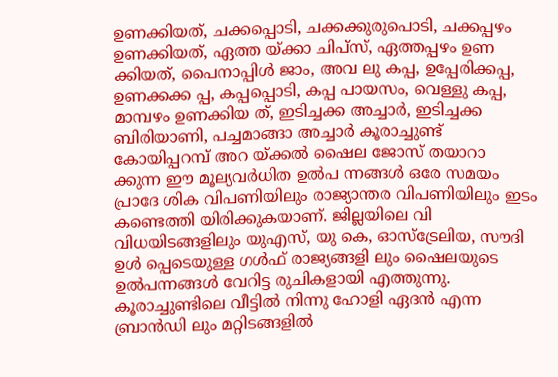ഉണക്കിയത്, ചക്കപ്പൊടി, ചക്കക്കുരുപൊടി, ചക്കപ്പഴം ഉണക്കിയത്, ഏത്ത യ്ക്കാ ചിപ്സ്, ഏത്തപ്പഴം ഉണ ക്കിയത്, പൈനാപ്പിൾ ജാം, അവ ലു കപ്പ, ഉപ്പേരിക്കപ്പ, ഉണക്കക്ക പ്പ, കപ്പപ്പൊടി, കപ്പ പായസം, വെള്ളു കപ്പ, മാമ്പഴം ഉണക്കിയ ത്, ഇടിച്ചക്ക അച്ചാർ, ഇടിച്ചക്ക ബിരിയാണി, പച്ചമാങ്ങാ അച്ചാർ കൂരാച്ചുണ്ട് കോയിപ്പറമ്പ് അറ യ്ക്കൽ ഷൈല ജോസ് തയാറാ ക്കുന്ന ഈ മൂല്യവർധിത ഉൽപ ന്നങ്ങൾ ഒരേ സമയം പ്രാദേ ശിക വിപണിയിലും രാജ്യാന്തര വിപണിയിലും ഇടം കണ്ടെത്തി യിരിക്കുകയാണ്. ജില്ലയിലെ വി വിധയിടങ്ങളിലും യുഎസ്, യു കെ, ഓസ്ട്രേലിയ, സൗദി ഉൾ പ്പെടെയുള്ള ഗൾഫ് രാജ്യങ്ങളി ലും ഷൈലയുടെ ഉൽപന്നങ്ങൾ വേറിട്ട രുചികളായി എത്തുന്നു. കൂരാച്ചുണ്ടിലെ വീട്ടിൽ നിന്നു ഹോളി ഏദൻ എന്ന ബ്രാൻഡി ലും മറ്റിടങ്ങളിൽ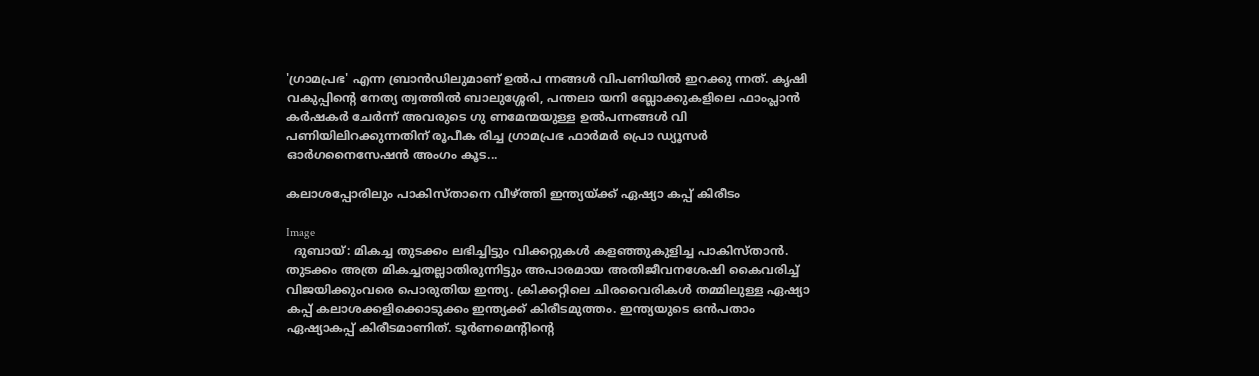'ഗ്രാമപ്രഭ' എന്ന ബ്രാൻഡിലുമാണ് ഉൽപ ന്നങ്ങൾ വിപണിയിൽ ഇറക്കു ന്നത്. കൃഷി വകുപ്പിന്റെ നേത്യ ത്വത്തിൽ ബാലുശ്ശേരി, പന്തലാ യനി ബ്ലോക്കുകളിലെ ഫാംപ്ലാൻ കർഷകർ ചേർന്ന് അവരുടെ ഗു ണമേന്മയുള്ള ഉൽപന്നങ്ങൾ വി പണിയിലിറക്കുന്നതിന് രൂപീക രിച്ച ഗ്രാമപ്രഭ ഫാർമർ പ്രൊ ഡ്യൂസർ ഓർഗനൈസേഷൻ അംഗം കൂട...

കലാശപ്പോരിലും പാകിസ്താനെ വീഴ്ത്തി ഇന്ത്യയ്ക്ക് ഏഷ്യാ കപ്പ് കിരീടം

Image
  ദുബായ്: മികച്ച തുടക്കം ലഭിച്ചിട്ടും വിക്കറ്റുകൾ കളഞ്ഞുകുളിച്ച പാകിസ്ത‌ാൻ. തുടക്കം അത്ര മികച്ചതല്ലാതിരുന്നിട്ടും അപാരമായ അതിജീവനശേഷി കൈവരിച്ച് വിജയിക്കുംവരെ പൊരുതിയ ഇന്ത്യ. ക്രിക്കറ്റിലെ ചിരവൈരികൾ തമ്മിലുള്ള ഏഷ്യാ കപ്പ് കലാശക്കളിക്കൊടുക്കം ഇന്ത്യക്ക് കിരീടമുത്തം. ഇന്ത്യയുടെ ഒൻപതാം ഏഷ്യാകപ്പ് കിരീടമാണിത്. ടൂർണമെന്റിന്റെ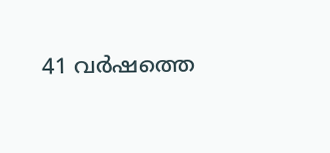41 വർഷത്തെ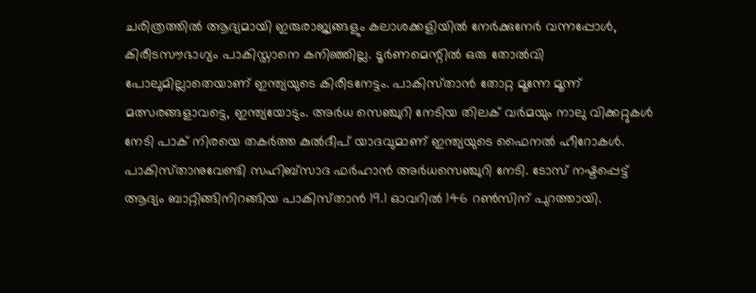ചരിത്രത്തിൽ ആദ്യമായി ഇരുരാജ്യങ്ങളും കലാശക്കളിയിൽ നേർക്കുനേർ വന്നപ്പോൾ, കിരീടസൗഭാഗ്യം പാകിസ്താനെ കനിഞ്ഞില്ല. ടൂർണമെന്റിൽ ഒരു തോൽവി പോലുമില്ലാതെയാണ് ഇന്ത്യയുടെ കിരീടനേട്ടം. പാകിസ്‌താൻ തോറ്റ മൂന്നേ മൂന്ന് മത്സരങ്ങളാവട്ടെ, ഇന്ത്യയോടും. അർധ സെഞ്ചുറി നേടിയ തിലക് വർമയും നാലു വിക്കറ്റുകൾ നേടി പാക് നിരയെ തകർത്ത കുൽദീപ് യാദവുമാണ് ഇന്ത്യയുടെ ഫൈനൽ ഹീറോകൾ. പാകിസ്‌താനുവേണ്ടി സഹിബ്‌സാദ ഫർഹാൻ അർധസെഞ്ചുറി നേടി. ടോസ് നഷ്ടപ്പെട്ട് ആദ്യം ബാറ്റിങ്ങിനിറങ്ങിയ പാകിസ്‌താൻ 19.1 ഓവറിൽ 146 റൺസിന് പുറത്തായി.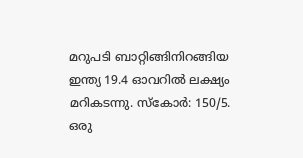മറുപടി ബാറ്റിങ്ങിനിറങ്ങിയ ഇന്ത്യ 19.4 ഓവറിൽ ലക്ഷ്യം മറികടന്നു. സ്കോർ: 150/5. ഒരു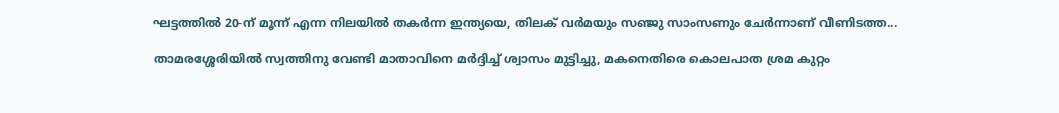ഘട്ടത്തിൽ 20-ന് മൂന്ന് എന്ന നിലയിൽ തകർന്ന ഇന്ത്യയെ, തിലക് വർമയും സഞ്ജു സാംസണും ചേർന്നാണ് വീണിടത്ത...

താമരശ്ശേരിയിൽ സ്വത്തിനു വേണ്ടി മാതാവിനെ മർദ്ദിച്ച് ശ്വാസം മുട്ടിച്ചു, മകനെതിരെ കൊലപാത ശ്രമ കുറ്റം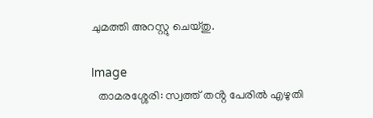ചുമത്തി അറസ്റ്റു ചെയ്തു.

Image
  താമരശ്ശേരി: സ്വത്ത് തൻ്റ പേരിൽ എഴുതി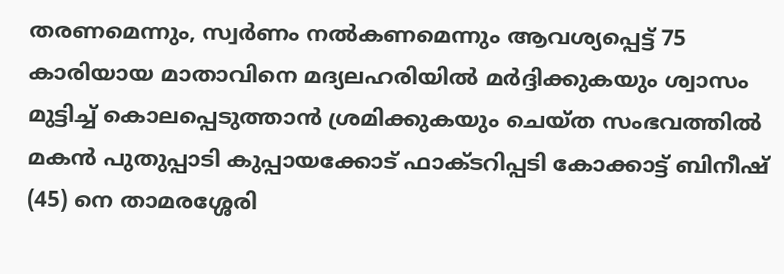തരണമെന്നും, സ്വർണം നൽകണമെന്നും ആവശ്യപ്പെട്ട് 75 കാരിയായ മാതാവിനെ മദ്യലഹരിയിൽ മർദ്ദിക്കുകയും ശ്വാസം മുട്ടിച്ച് കൊലപ്പെടുത്താൻ ശ്രമിക്കുകയും ചെയ്ത സംഭവത്തിൽ മകൻ പുതുപ്പാടി കുപ്പായക്കോട് ഫാക്ടറിപ്പടി കോക്കാട്ട് ബിനീഷ് (45) നെ താമരശ്ശേരി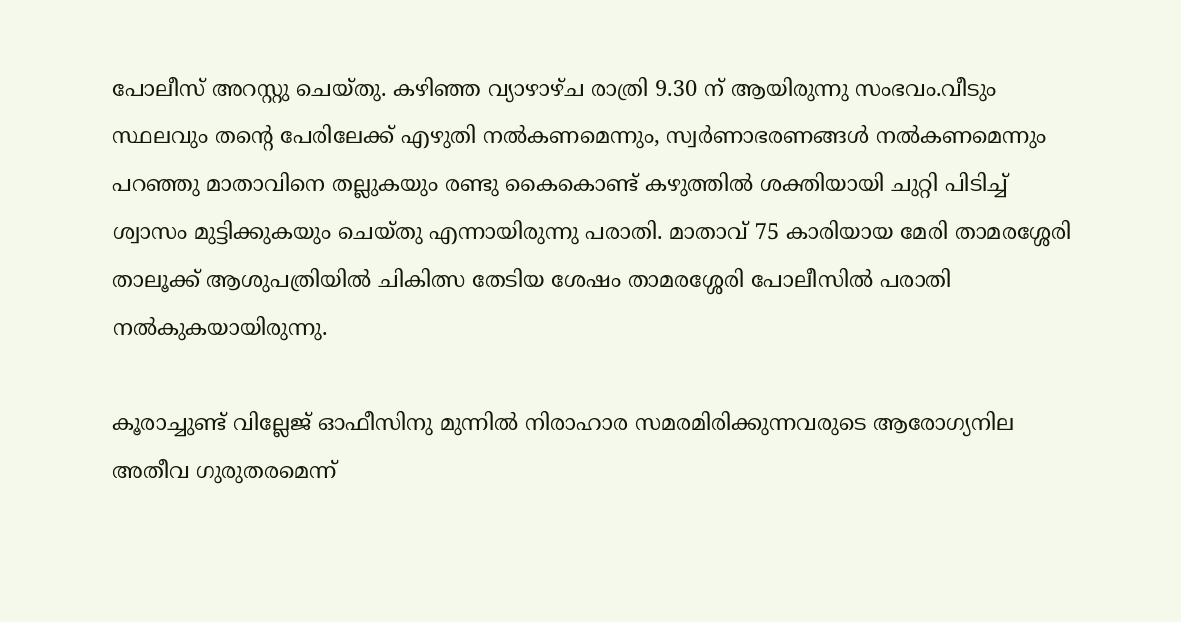പോലീസ് അറസ്റ്റു ചെയ്തു. കഴിഞ്ഞ വ്യാഴാഴ്ച രാത്രി 9.30 ന് ആയിരുന്നു സംഭവം.വീടും സ്ഥലവും തൻ്റെ പേരിലേക്ക് എഴുതി നൽകണമെന്നും, സ്വർണാഭരണങ്ങൾ നൽകണമെന്നും പറഞ്ഞു മാതാവിനെ തല്ലുകയും രണ്ടു കൈകൊണ്ട് കഴുത്തിൽ ശക്തിയായി ചുറ്റി പിടിച്ച് ശ്വാസം മുട്ടിക്കുകയും ചെയ്തു എന്നായിരുന്നു പരാതി. മാതാവ് 75 കാരിയായ മേരി താമരശ്ശേരി താലൂക്ക് ആശുപത്രിയിൽ ചികിത്സ തേടിയ ശേഷം താമരശ്ശേരി പോലീസിൽ പരാതി നൽകുകയായിരുന്നു.

കൂരാച്ചുണ്ട് വില്ലേജ് ഓഫീസിനു മുന്നിൽ നിരാഹാര സമരമിരിക്കുന്നവരുടെ ആരോഗ്യനില അതീവ ഗുരുതരമെന്ന്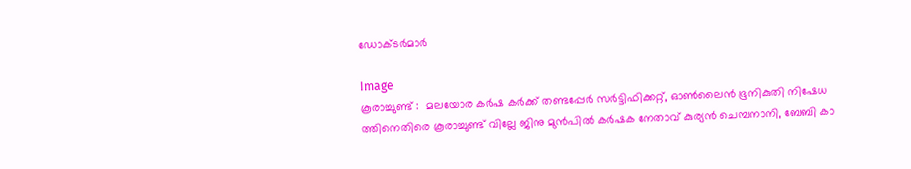ഡോക്ടർമാർ

Image
കൂരാച്ചുണ്ട് :  മലയോര കർഷ കർക്ക് തണ്ടപ്പേർ സർട്ടിഫിക്കറ്റ്, ഓൺലൈൻ ഭൂനികുതി നിഷേധ ത്തിനെതിരെ കൂരാച്ചുണ്ട് വില്ലേ ജിനു മുൻപിൽ കർഷക നേതാവ് കുര്യൻ ചെമ്പനാനി, ബേബി കാ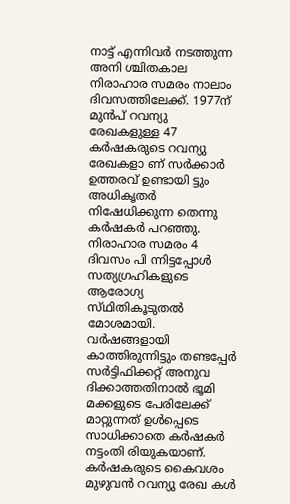നാട്ട് എന്നിവർ നടത്തുന്ന അനി ശ്ചിതകാല നിരാഹാര സമരം നാലാം ദിവസത്തിലേക്ക്. 1977ന് മുൻപ് റവന്യു രേഖകളുള്ള 47 കർഷകരുടെ റവന്യു രേഖകളാ ണ് സർക്കാർ ഉത്തരവ് ഉണ്ടായി ട്ടും അധികൃതർ നിഷേധിക്കുന്ന തെന്നു കർഷകർ പറഞ്ഞു. നിരാഹാര സമരം 4 ദിവസം പി ന്നിട്ടപ്പോൾ സത്യഗ്രഹികളുടെ ആരോഗ്യ സ്‌ഥിതികൂടുതൽ മോശമായി. വർഷങ്ങളായി കാത്തിരുന്നിട്ടും തണ്ടപ്പേർ സർട്ടിഫിക്കറ്റ് അനുവ ദിക്കാത്തതിനാൽ ഭൂമി മക്കളുടെ പേരിലേക്ക് മാറ്റുന്നത് ഉൾപ്പെടെ സാധിക്കാതെ കർഷകർ നട്ടംതി രിയുകയാണ്. കർഷകരുടെ കൈവശം മുഴുവൻ റവന്യു രേഖ കൾ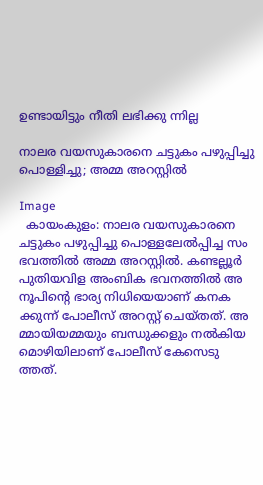ഉണ്ടായിട്ടും നീതി ലഭിക്കു ന്നില്ല

നാലര വയസുകാരനെ ചട്ടുകം പഴുപ്പിച്ചു പൊള്ളിച്ചു; അമ്മ അറസ്റ്റിൽ

Image
  കായംകുളം: നാലര വയസുകാരനെ ചട്ടുകം പഴുപ്പിച്ചു പൊള്ളലേൽപ്പിച്ച സം ഭവത്തിൽ അമ്മ അറസ്റ്റിൽ. കണ്ടല്ലൂർ പുതിയവിള അംബിക ഭവനത്തിൽ അ നൂപിന്റെ ഭാര്യ നിധിയെയാണ് കനക ക്കുന്ന് പോലീസ് അറസ്റ്റ് ചെയ്‌തത്‌. അ മ്മായിയമ്മയും ബന്ധുക്കളും നൽകിയ മൊഴിയിലാണ് പോലീസ് കേസെടു ത്തത്.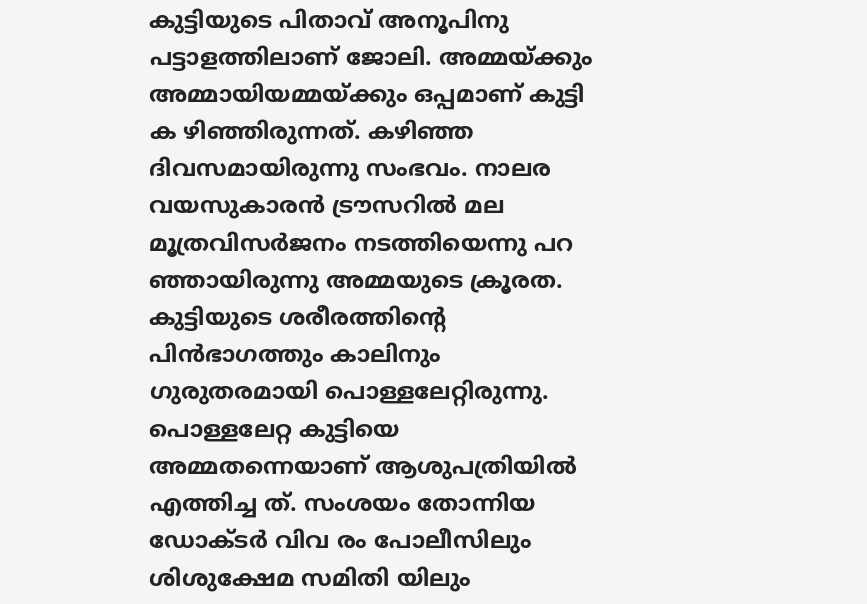കുട്ടിയുടെ പിതാവ് അനൂപിനു പട്ടാളത്തിലാണ് ജോലി. അമ്മയ്ക്കും അമ്മായിയമ്മയ്ക്കും ഒപ്പമാണ് കുട്ടി ക ഴിഞ്ഞിരുന്നത്. കഴിഞ്ഞ ദിവസമായിരുന്നു സംഭവം. നാലര വയസുകാരൻ ട്രൗസറിൽ മല മൂത്രവിസർജനം നടത്തിയെന്നു പറ ഞ്ഞായിരുന്നു അമ്മയുടെ ക്രൂരത. കുട്ടിയുടെ ശരീരത്തിൻ്റെ പിൻഭാഗത്തും കാലിനും ഗുരുതരമായി പൊള്ളലേറ്റിരുന്നു. പൊള്ളലേറ്റ കുട്ടിയെ അമ്മതന്നെയാണ് ആശുപത്രിയിൽ എത്തിച്ച ത്. സംശയം തോന്നിയ ഡോക്ടർ വിവ രം പോലീസിലും ശിശുക്ഷേമ സമിതി യിലും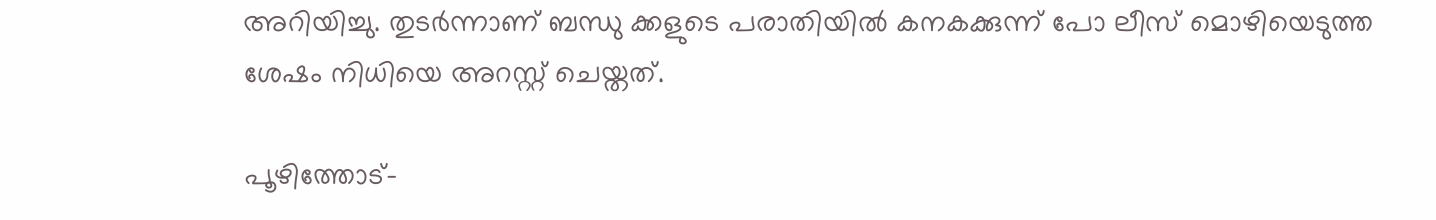അറിയിച്ചു. തുടർന്നാണ് ബന്ധു ക്കളുടെ പരാതിയിൽ കനകക്കുന്ന് പോ ലീസ് മൊഴിയെടുത്ത ശേഷം നിധിയെ അറസ്റ്റ് ചെയ്ത‌ത്.

പൂഴിത്തോട്-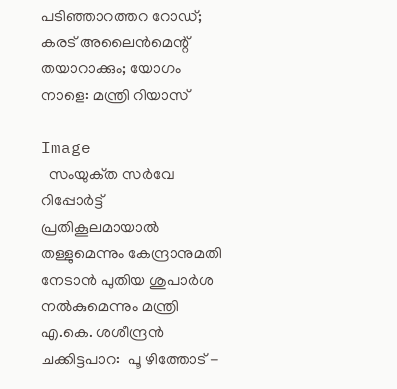പടിഞ്ഞാറത്തറ റോഡ്; കരട് അലൈൻമെന്റ് തയാറാക്കും; യോഗം നാളെ: മന്ത്രി റിയാസ്

Image
  സംയുക്‌ത സർവേ റിപ്പോർട്ട് പ്രതികൂലമായാൽ തള്ളുമെന്നും കേന്ദ്രാനുമതി നേടാൻ പുതിയ ശുപാർശ നൽകുമെന്നും മന്ത്രി എ.കെ. ശശീന്ദ്രൻ ചക്കിട്ടപാറ:  പൂ ഴിത്തോട് -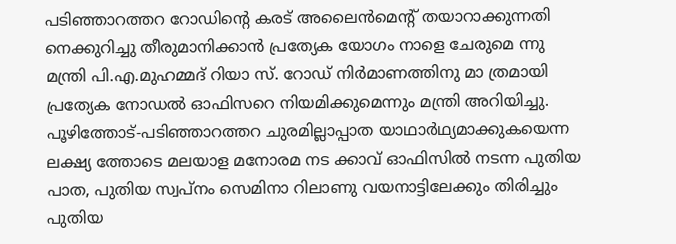പടിഞ്ഞാറത്തറ റോഡിന്റെ കരട് അലൈൻമെന്റ് തയാറാക്കുന്നതി നെക്കുറിച്ചു തീരുമാനിക്കാൻ പ്രത്യേക യോഗം നാളെ ചേരുമെ ന്നു മന്ത്രി പി.എ.മുഹമ്മദ് റിയാ സ്. റോഡ് നിർമാണത്തിനു മാ ത്രമായി പ്രത്യേക നോഡൽ ഓഫിസറെ നിയമിക്കുമെന്നും മന്ത്രി അറിയിച്ചു. പൂഴിത്തോട്-പടിഞ്ഞാറത്തറ ചുരമില്ലാപ്പാത യാഥാർഥ്യമാക്കുകയെന്ന ലക്ഷ്യ ത്തോടെ മലയാള മനോരമ നട ക്കാവ് ഓഫിസിൽ നടന്ന പുതിയ പാത, പുതിയ സ്വപ്നം സെമിനാ റിലാണു വയനാട്ടിലേക്കും തിരിച്ചും പുതിയ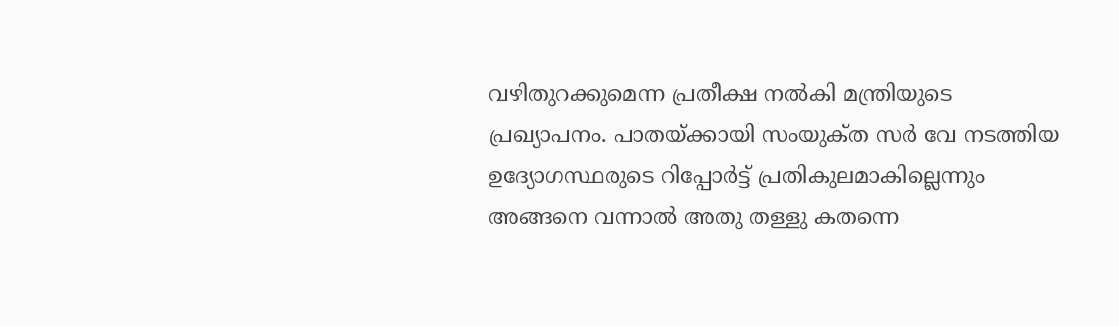വഴിതുറക്കുമെന്ന പ്രതീക്ഷ നൽകി മന്ത്രിയുടെ പ്രഖ്യാപനം. പാതയ്ക്കായി സംയുക്‌ത സർ വേ നടത്തിയ ഉദ്യോഗസ്ഥരുടെ റിപ്പോർട്ട് പ്രതികുലമാകില്ലെന്നും അങ്ങനെ വന്നാൽ അതു തള്ളു കതന്നെ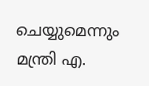ചെയ്യുമെന്നും മന്ത്രി എ.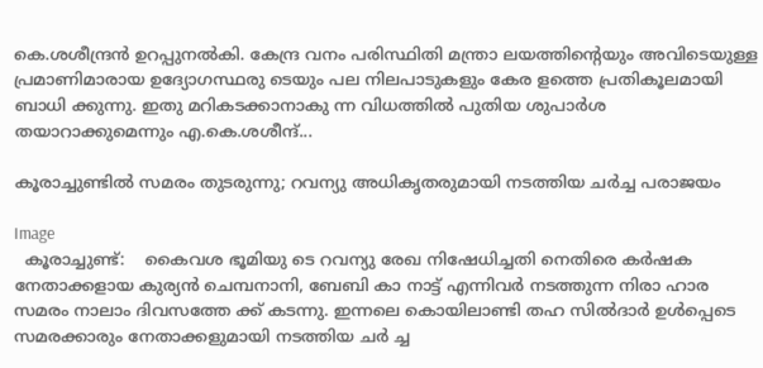കെ.ശശീന്ദ്രൻ ഉറപ്പുനൽകി. കേന്ദ്ര വനം പരിസ്ഥിതി മന്ത്രാ ലയത്തിന്റെയും അവിടെയുള്ള പ്രമാണിമാരായ ഉദ്യോഗസ്ഥരു ടെയും പല നിലപാടുകളും കേര ളത്തെ പ്രതികൂലമായി ബാധി ക്കുന്നു. ഇതു മറികടക്കാനാകു ന്ന വിധത്തിൽ പുതിയ ശുപാർശ തയാറാക്കുമെന്നും എ.കെ.ശശീന്ദ്...

കൂരാച്ചുണ്ടിൽ സമരം തുടരുന്നു; റവന്യു അധികൃതരുമായി നടത്തിയ ചർച്ച പരാജയം

Image
  കൂരാച്ചുണ്ട്:    കൈവശ ഭൂമിയു ടെ റവന്യു രേഖ നിഷേധിച്ചതി നെതിരെ കർഷക നേതാക്കളായ കുര്യൻ ചെമ്പനാനി, ബേബി കാ നാട്ട് എന്നിവർ നടത്തുന്ന നിരാ ഹാര സമരം നാലാം ദിവസത്തേ ക്ക് കടന്നു. ഇന്നലെ കൊയിലാണ്ടി തഹ സിൽദാർ ഉൾപ്പെടെ സമരക്കാരും നേതാക്കളുമായി നടത്തിയ ചർ ച്ച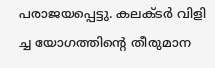പരാജയപ്പെട്ടു. കലക്ടർ വിളി ച്ച യോഗത്തിന്റെ തീരുമാന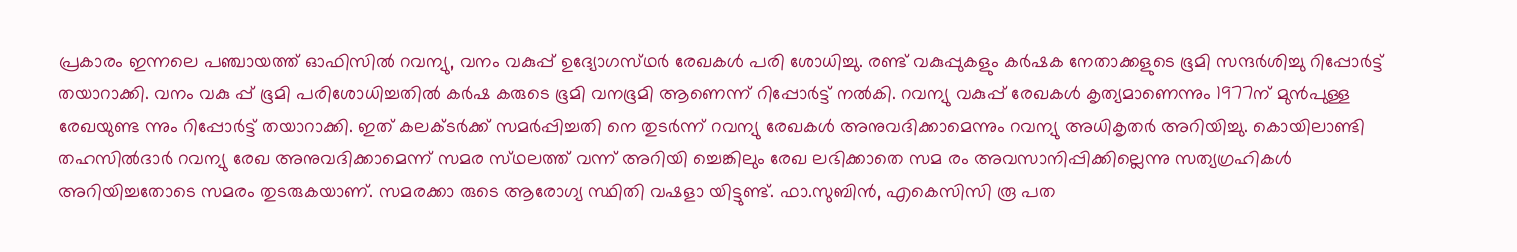പ്രകാരം ഇന്നലെ പഞ്ചായത്ത് ഓഫിസിൽ റവന്യു, വനം വകുപ്പ് ഉദ്യോഗസ്‌ഥർ രേഖകൾ പരി ശോധിച്ചു. രണ്ട് വകുപ്പുകളും കർഷക നേതാക്കളുടെ ഭൂമി സന്ദർശിച്ചു റിപ്പോർട്ട് തയാറാക്കി. വനം വകു പ്പ് ഭൂമി പരിശോധിച്ചതിൽ കർഷ കരുടെ ഭൂമി വനഭൂമി ആണെന്ന് റിപ്പോർട്ട് നൽകി. റവന്യു വകുപ്പ് രേഖകൾ കൃത്യമാണെന്നും 1977ന് മുൻപുള്ള രേഖയുണ്ട ന്നും റിപ്പോർട്ട് തയാറാക്കി. ഇത് കലക്ടർക്ക് സമർപ്പിച്ചതി നെ തുടർന്ന് റവന്യു രേഖകൾ അനുവദിക്കാമെന്നും റവന്യു അധികൃതർ അറിയിച്ചു. കൊയിലാണ്ടി തഹസിൽദാർ റവന്യു രേഖ അനുവദിക്കാമെന്ന് സമര സ്‌ഥലത്ത് വന്ന് അറിയി ച്ചെങ്കിലും രേഖ ലഭിക്കാതെ സമ രം അവസാനിപ്പിക്കില്ലെന്നു സത്യഗ്രഹികൾ അറിയിച്ചതോടെ സമരം തുടരുകയാണ്. സമരക്കാ രുടെ ആരോഗ്യ സ്ഥിതി വഷളാ യിട്ടുണ്ട്. ഫാ.സുബിൻ, എകെസിസി രൂ പത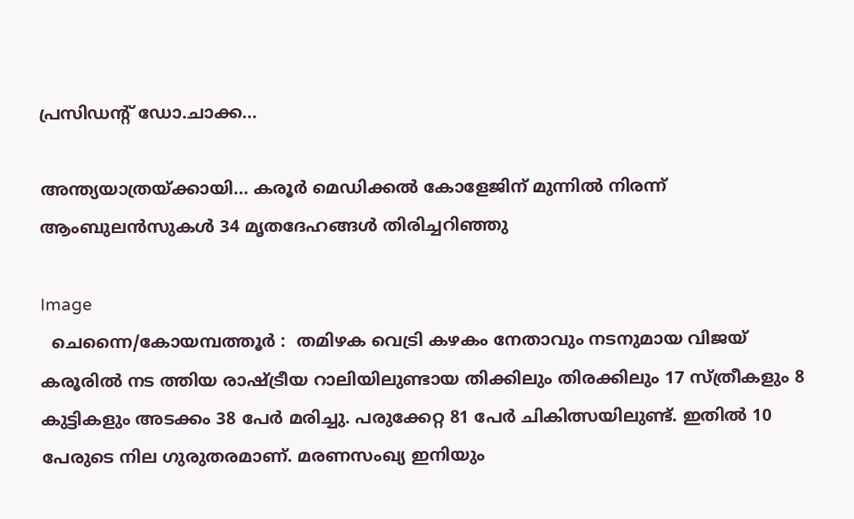പ്രസിഡന്റ് ഡോ.ചാക്ക...

അന്ത്യയാത്രയ്ക്കായി... കരൂർ മെഡിക്കൽ കോളേജിന് മുന്നിൽ നിരന്ന് ആംബുലൻസുകൾ 34 മൃതദേഹങ്ങൾ തിരിച്ചറിഞ്ഞു

Image
  ചെന്നൈ/കോയമ്പത്തൂർ :  തമിഴക വെട്രി കഴകം നേതാവും നടനുമായ വിജയ് കരൂരിൽ നട ത്തിയ രാഷ്ട്രീയ റാലിയിലുണ്ടായ തിക്കിലും തിരക്കിലും 17 സ്ത്രീകളും 8 കുട്ടികളും അടക്കം 38 പേർ മരിച്ചു. പരുക്കേറ്റ 81 പേർ ചികിത്സയിലുണ്ട്. ഇതിൽ 10 പേരുടെ നില ഗുരുതരമാണ്. മരണസംഖ്യ ഇനിയും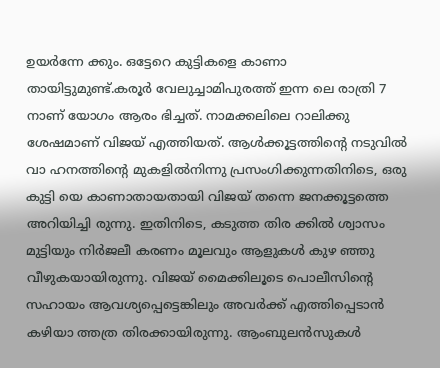ഉയർന്നേ ക്കും. ഒട്ടേറെ കുട്ടികളെ കാണാ തായിട്ടുമുണ്ട്.കരൂർ വേലുച്ചാമിപുരത്ത് ഇന്ന ലെ രാത്രി 7 നാണ് യോഗം ആരം ഭിച്ചത്. നാമക്കലിലെ റാലിക്കു ശേഷമാണ് വിജയ് എത്തിയത്. ആൾക്കൂട്ടത്തിന്റെ നടുവിൽ വാ ഹനത്തിന്റെ മുകളിൽനിന്നു പ്രസംഗിക്കുന്നതിനിടെ, ഒരു കുട്ടി യെ കാണാതായതായി വിജയ് തന്നെ ജനക്കൂട്ടത്തെ അറിയിച്ചി രുന്നു. ഇതിനിടെ, കടുത്ത തിര ക്കിൽ ശ്വാസം മുട്ടിയും നിർജലീ കരണം മൂലവും ആളുകൾ കുഴ ഞ്ഞു വീഴുകയായിരുന്നു. വിജയ് മൈക്കിലൂടെ പൊലീസിന്റെ സഹായം ആവശ്യപ്പെട്ടെങ്കിലും അവർക്ക് എത്തിപ്പെടാൻ കഴിയാ ത്തത്ര തിരക്കായിരുന്നു. ആംബുലൻസുകൾ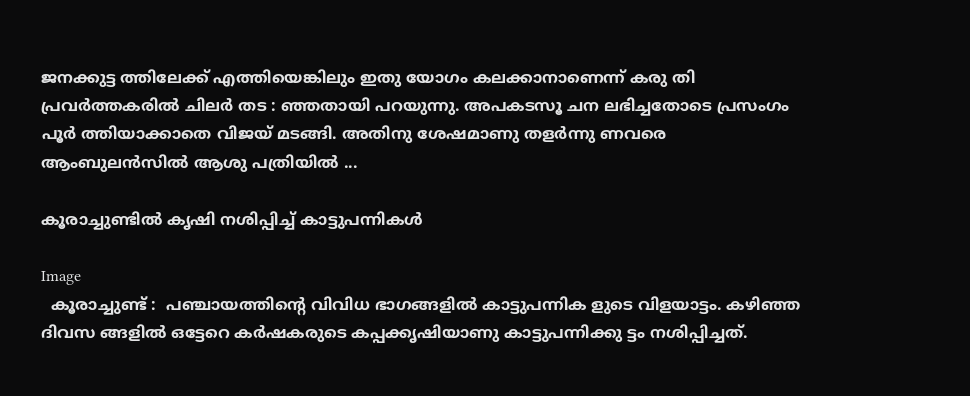ജനക്കുട്ട ത്തിലേക്ക് എത്തിയെങ്കിലും ഇതു യോഗം കലക്കാനാണെന്ന് കരു തി പ്രവർത്തകരിൽ ചിലർ തട : ഞ്ഞതായി പറയുന്നു. അപകടസൂ ചന ലഭിച്ചതോടെ പ്രസംഗം പൂർ ത്തിയാക്കാതെ വിജയ് മടങ്ങി. അതിനു ശേഷമാണു തളർന്നു ണവരെ ആംബുലൻസിൽ ആശു പത്രിയിൽ ...

കൂരാച്ചുണ്ടിൽ കൃഷി നശിപ്പിച്ച് കാട്ടുപന്നികൾ

Image
  കൂരാച്ചുണ്ട് :  പഞ്ചായത്തിന്റെ വിവിധ ഭാഗങ്ങളിൽ കാട്ടുപന്നിക ളുടെ വിളയാട്ടം. കഴിഞ്ഞ ദിവസ ങ്ങളിൽ ഒട്ടേറെ കർഷകരുടെ കപ്പക്കൃഷിയാണു കാട്ടുപന്നിക്കു ട്ടം നശിപ്പിച്ചത്.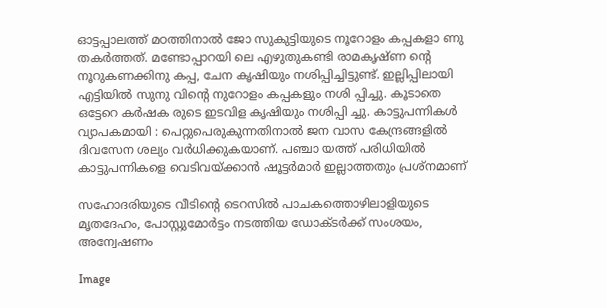ഓട്ടപ്പാലത്ത് മഠത്തിനാൽ ജോ സുകുട്ടിയുടെ നൂറോളം കപ്പകളാ ണു തകർത്തത്. മണ്ടോപ്പാറയി ലെ എഴുതുകണ്ടി രാമകൃഷ്ണ ന്റെ നൂറുകണക്കിനു കപ്പ, ചേന കൃഷിയും നശിപ്പിച്ചിട്ടുണ്ട്. ഇല്ലിപ്പിലായി എട്ടിയിൽ സുനു വിന്റെ നുറോളം കപ്പകളും നശി പ്പിച്ചു. കൂടാതെ ഒട്ടേറെ കർഷക രുടെ ഇടവിള കൃഷിയും നശിപ്പി ച്ചു. കാട്ടുപന്നികൾ വ്യാപകമായി : പെറ്റുപെരുകുന്നതിനാൽ ജന വാസ കേന്ദ്രങ്ങളിൽ ദിവസേന ശല്യം വർധിക്കുകയാണ്. പഞ്ചാ യത്ത് പരിധിയിൽ കാട്ടുപന്നികളെ വെടിവയ്ക്കാൻ ഷൂട്ടർമാർ ഇല്ലാത്തതും പ്രശ്നമാണ്

സഹോദരിയുടെ വീടിന്റെ ടെറസിൽ പാചകത്തൊഴിലാളിയുടെ മൃതദേഹം, പോസ്റ്റുമോർട്ടം നടത്തിയ ഡോക്ടർക്ക് സംശയം, അന്വേഷണം

Image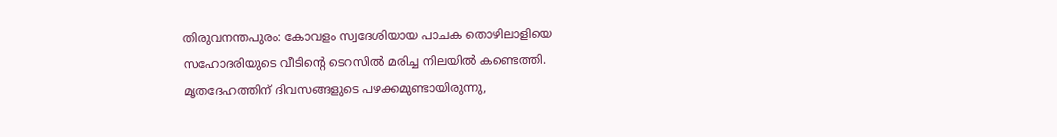തിരുവനന്തപുരം: കോവളം സ്വദേശിയായ പാചക തൊഴിലാളിയെ സഹോദരിയുടെ വീടിന്റെ ടെറസിൽ മരിച്ച നിലയിൽ കണ്ടെത്തി. മൃതദേഹത്തിന് ദിവസങ്ങളുടെ പഴക്കമുണ്ടായിരുന്നു,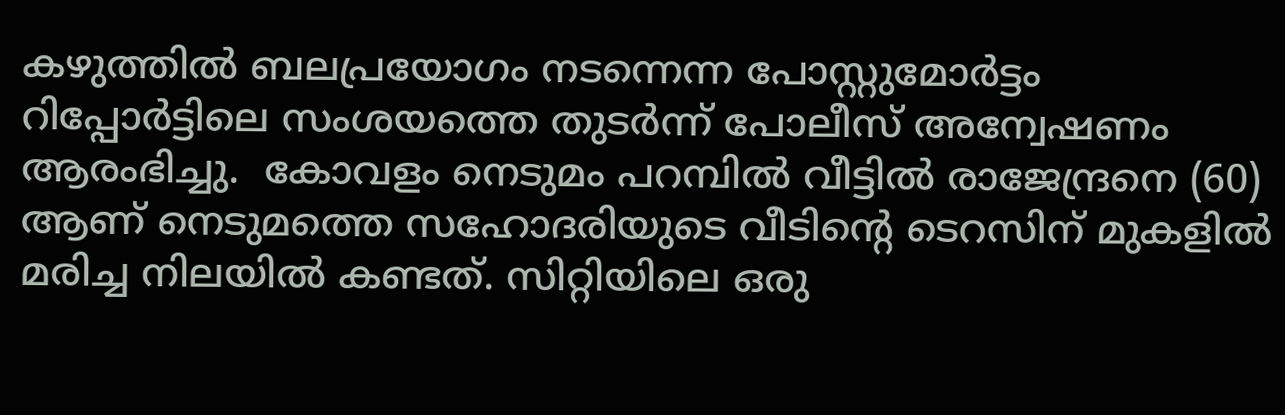കഴുത്തിൽ ബലപ്രയോഗം നടന്നെന്ന പോസ്റ്റുമോർട്ടം റിപ്പോർട്ടിലെ സംശയത്തെ തുടർന്ന് പോലീസ് അന്വേഷണം ആരംഭിച്ചു.  കോവളം നെടുമം പറമ്പിൽ വീട്ടിൽ രാജേന്ദ്രനെ (60) ആണ് നെടുമത്തെ സഹോദരിയുടെ വീടിന്റെ ടെറസിന് മുകളിൽ മരിച്ച നിലയിൽ കണ്ടത്. സിറ്റിയിലെ ഒരു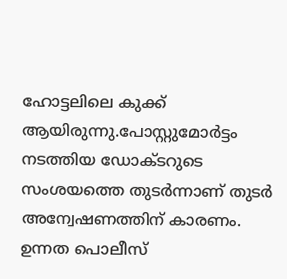ഹോട്ടലിലെ കുക്ക് ആയിരുന്നു.പോസ്റ്റുമോർട്ടം നടത്തിയ ഡോക്ടറുടെ സംശയത്തെ തുടർന്നാണ് തുടർ അന്വേഷണത്തിന് കാരണം. ഉന്നത പൊലീസ്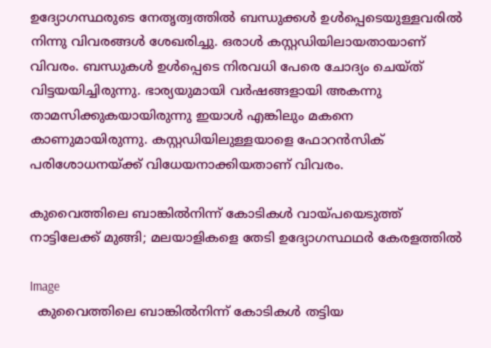ഉദ്യോഗസ്ഥരുടെ നേതൃത്വത്തിൽ ബന്ധുക്കൾ ഉൾപ്പെടെയുള്ളവരിൽ നിന്നു വിവരങ്ങൾ ശേഖരിച്ചു. ഒരാൾ കസ്റ്റഡിയിലായതായാണ് വിവരം. ബന്ധുകൾ ഉൾപ്പെടെ നിരവധി പേരെ ചോദ്യം ചെയ്‌ത്‌ വിട്ടയയിച്ചിരുന്നു. ഭാര്യയുമായി വർഷങ്ങളായി അകന്നു താമസിക്കുകയായിരുന്നു ഇയാൾ എങ്കിലും മകനെ കാണുമായിരുന്നു. കസ്റ്റഡിയിലുള്ളയാളെ ഫോറൻസിക് പരിശോധനയ്ക്ക് വിധേയനാക്കിയതാണ് വിവരം.

കുവൈത്തിലെ ബാങ്കിൽനിന്ന് കോടികൾ വായ്‌പയെടുത്ത് നാട്ടിലേക്ക് മുങ്ങി; മലയാളികളെ തേടി ഉദ്യോഗസ്ഥഥർ കേരളത്തിൽ

Image
  കുവൈത്തിലെ ബാങ്കിൽനിന്ന് കോടികൾ തട്ടിയ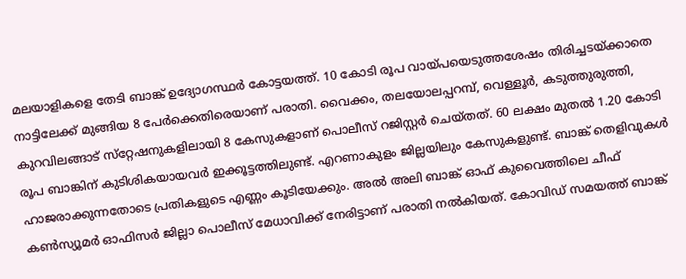മലയാളികളെ തേടി ബാങ്ക് ഉദ്യോഗസ്ഥർ കോട്ടയത്ത്. 10 കോടി രൂപ വായ്പ‌യെടുത്തശേഷം തിരിച്ചടയ്ക്കാതെ നാട്ടിലേക്ക് മുങ്ങിയ 8 പേർക്കെതിരെയാണ് പരാതി. വൈക്കം, തലയോലപ്പറമ്പ്, വെള്ളൂർ, കടുത്തുരുത്തി, കുറവിലങ്ങാട് സ്‌റ്റേഷനുകളിലായി 8 കേസുകളാണ് പൊലീസ് റജിസ്റ്റ‌ർ ചെയ്തത്. 60 ലക്ഷം മുതൽ 1.20 കോടി രൂപ ബാങ്കിന് കുടിശികയായവർ ഇക്കൂട്ടത്തിലുണ്ട്. എറണാകുളം ജില്ലയിലും കേസുകളുണ്ട്. ബാങ്ക് തെളിവുകൾ ഹാജരാക്കുന്നതോടെ പ്രതികളുടെ എണ്ണം കൂടിയേക്കും. അൽ അലി ബാങ്ക് ഓഫ് കുവൈത്തിലെ ചീഫ് കൺസ്യൂമർ ഓഫിസർ ജില്ലാ പൊലീസ് മേധാവിക്ക് നേരിട്ടാണ് പരാതി നൽകിയത്. കോവിഡ് സമയത്ത് ബാങ്ക്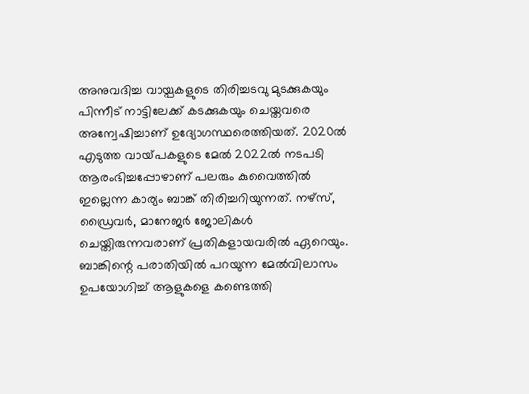അനുവദിച്ച വായ്പകളുടെ തിരിച്ചടവു മുടക്കുകയും പിന്നീട് നാട്ടിലേക്ക് കടക്കുകയും ചെയ്തവരെ അന്വേഷിച്ചാണ് ഉദ്യോഗസ്ഥരെത്തിയത്. 2020ൽ എടുത്ത വായ്‌പകളുടെ മേൽ 2022ൽ നടപടി ആരംഭിച്ചപ്പോഴാണ് പലരും കുവൈത്തിൽ ഇല്ലെന്ന കാര്യം ബാങ്ക് തിരിച്ചറിയുന്നത്. നഴ്സ‌്, ഡ്രൈവർ, മാനേജർ ജോലികൾ ചെയ്തിരുന്നവരാണ് പ്രതികളായവരിൽ ഏറെയും. ബാങ്കിന്റെ പരാതിയിൽ പറയുന്ന മേൽവിലാസം ഉപയോഗിച്ച് ആളുകളെ കണ്ടെത്തി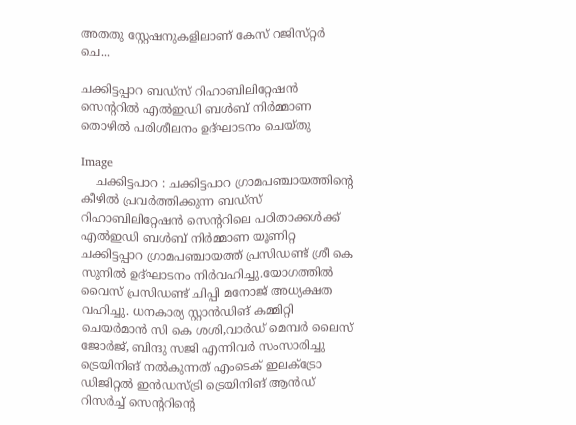അതതു ‌സ്റ്റേഷനുകളിലാണ് കേസ് റജിസ്‌റ്റർ ചെ...

ചക്കിട്ടപ്പാറ ബഡ്സ് റിഹാബിലിറ്റേഷൻ സെന്ററിൽ എൽഇഡി ബൾബ് നിർമ്മാണ തൊഴിൽ പരിശീലനം ഉദ്ഘാടനം ചെയ്തു

Image
    ചക്കിട്ടപാറ : ചക്കിട്ടപാറ ഗ്രാമപഞ്ചായത്തിന്റെ കീഴിൽ പ്രവർത്തിക്കുന്ന ബഡ്സ് റിഹാബിലിറ്റേഷൻ സെന്ററിലെ പഠിതാക്കൾക്ക് എൽഇഡി ബൾബ് നിർമ്മാണ യൂണിറ്റ ചക്കിട്ടപ്പാറ ഗ്രാമപഞ്ചായത്ത് പ്രസിഡണ്ട് ശ്രീ കെ സുനിൽ ഉദ്ഘാടനം നിർവഹിച്ചു.യോഗത്തിൽ വൈസ് പ്രസിഡണ്ട് ചിപ്പി മനോജ് അധ്യക്ഷത വഹിച്ചു. ധനകാര്യ സ്റ്റാൻഡിങ് കമ്മിറ്റി ചെയർമാൻ സി കെ ശശി,വാർഡ് മെമ്പർ ലൈസ് ജോർജ്, ബിന്ദു സജി എന്നിവർ സംസാരിച്ചു        ട്രെയിനിങ് നൽകുന്നത് എംടെക് ഇലക്ട്രോ ഡിജിറ്റൽ ഇൻഡസ്ട്രി ട്രെയിനിങ് ആൻഡ് റിസർച്ച് സെന്ററിന്റെ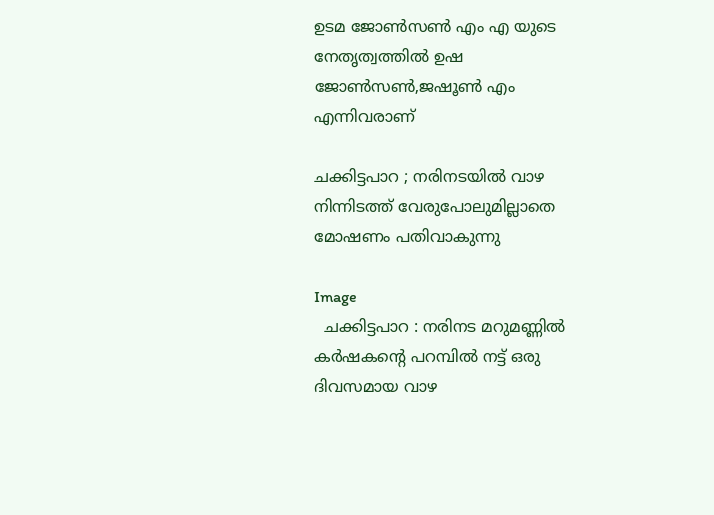ഉടമ ജോൺസൺ എം എ യുടെ നേതൃത്വത്തിൽ ഉഷ ജോൺസൺ,ജഷൂൺ എം എന്നിവരാണ്

ചക്കിട്ടപാറ ; നരിനടയിൽ വാഴ നിന്നിടത്ത് വേരുപോലുമില്ലാതെ മോഷണം പതിവാകുന്നു

Image
  ചക്കിട്ടപാറ : നരിനട മറുമണ്ണിൽ കർഷകന്റെ പറമ്പിൽ നട്ട് ഒരു ദിവസമായ വാഴ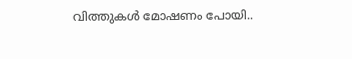വിത്തുകൾ മോഷണം പോയി..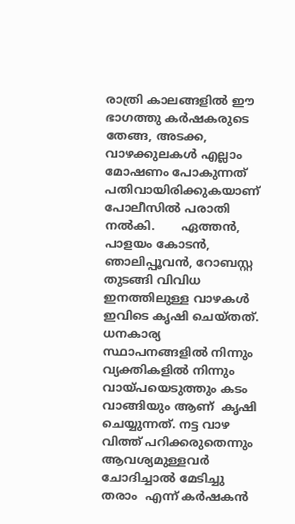രാത്രി കാലങ്ങളിൽ ഈ ഭാഗത്തു കർഷകരുടെ തേങ്ങ, അടക്ക, വാഴക്കുലകൾ എല്ലാം മോഷണം പോകുന്നത് പതിവായിരിക്കുകയാണ് പോലീസിൽ പരാതി നൽകി.       ഏത്തൻ,  പാളയം കോടൻ,  ഞാലിപ്പൂവൻ, റോബസ്റ്റ തുടങ്ങി വിവിധ ഇനത്തിലുള്ള വാഴകൾ ഇവിടെ കൃഷി ചെയ്തത്. ധനകാര്യ സ്ഥാപനങ്ങളിൽ നിന്നും വ്യക്തികളിൽ നിന്നും വായ്‌പയെടുത്തും കടം വാങ്ങിയും ആണ്  കൃഷി ചെയ്യുന്നത്. നട്ട വാഴ വിത്ത് പറിക്കരുതെന്നും ആവശ്യമുള്ളവർ ചോദിച്ചാൽ മേടിച്ചു തരാം  എന്ന് കർഷകൻ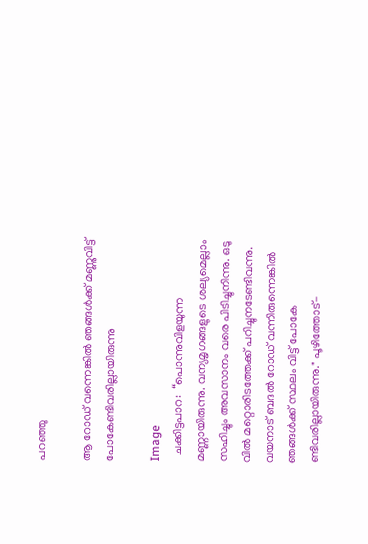പറഞ്ഞു

ആ റോഡ് വന്നെങ്കിൽ ഞങ്ങൾക്ക് മണ്ണുവിട്ട് പോകേണ്ടിവരില്ലായിരുന്നു

Image
  ചക്കിട്ടപാറ:  “പൊന്നുവിളയുന്ന മണ്ണായിരുന്നു. വന്യമൃഗങ്ങളുടെ ശല്യമെല്ലാം സഹിച്ചും അവസാനം വരെ പിടിച്ചുനിന്നു. ഒടു വിൽ മറ്റൊരിടത്തേക്ക് പറിച്ചുനടേണ്ടിവന്നു. വയനാട് ബദൽ റോഡ് വന്നിരുന്നെങ്കിൽ ഞങ്ങൾക്ക് സ്ഥലം വിട്ട് പോകേ ണ്ടിവരില്ലായിരുന്നു." പൂഴിത്തോട്-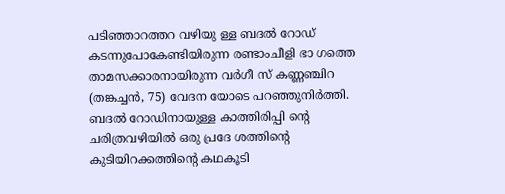പടിഞ്ഞാറത്തറ വഴിയു ള്ള ബദൽ റോഡ് കടന്നുപോകേണ്ടിയിരുന്ന രണ്ടാംചീളി ഭാ ഗത്തെ താമസക്കാരനായിരുന്ന വർഗീ സ് കണ്ണഞ്ചിറ (തങ്കച്ചൻ, 75) വേദന യോടെ പറഞ്ഞുനിർത്തി. ബദൽ റോഡിനായുള്ള കാത്തിരിപ്പി ൻ്റെ ചരിത്രവഴിയിൽ ഒരു പ്രദേ ശത്തിന്റെ കുടിയിറക്കത്തിന്റെ കഥകൂടി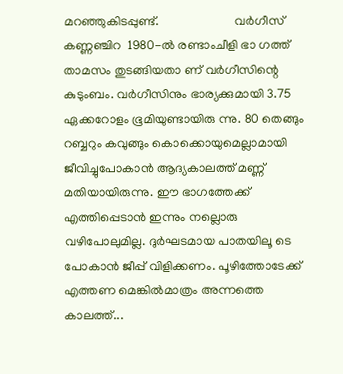മറഞ്ഞുകിടപ്പുണ്ട്.                        വർഗീസ് കണ്ണഞ്ചിറ  1980-ൽ രണ്ടാംചീളി ഭാ ഗത്ത് താമസം തുടങ്ങിയതാ ണ് വർഗീസിന്റെ കുടുംബം. വർഗീസിനും ഭാര്യക്കുമായി 3.75 ഏക്കറോളം ഭൂമിയുണ്ടായിരു ന്നു. 80 തെങ്ങും റബ്ബറും കവുങ്ങും കൊക്കൊയുമെല്ലാമായി ജീവിച്ചുപോകാൻ ആദ്യകാലത്ത് മണ്ണ് മതിയായിരുന്നു. ഈ ഭാഗത്തേക്ക് എത്തിപ്പെടാൻ ഇന്നും നല്ലൊരു വഴിപോലുമില്ല. ദുർഘടമായ പാതയിലൂ ടെ പോകാൻ ജീപ്പ് വിളിക്കണം. പൂഴിത്തോടേക്ക് എത്തണ മെങ്കിൽമാത്രം അന്നത്തെ കാലത്ത്...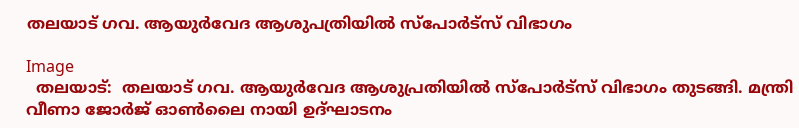തലയാട് ഗവ. ആയുർവേദ ആശുപത്രിയിൽ സ്പോർട്‌സ് വിഭാഗം

Image
  തലയാട്:  തലയാട് ഗവ. ആയുർവേദ ആശുപ്രതിയിൽ സ്പോർട്‌സ് വിഭാഗം തുടങ്ങി. മന്ത്രി വീണാ ജോർജ് ഓൺലൈ നായി ഉദ്ഘാടനം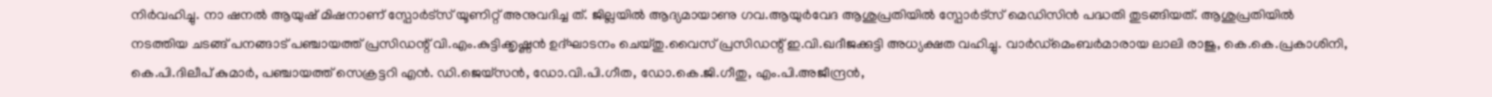നിർവഹിച്ചു. നാ ഷനൽ ആയുഷ് മിഷനാണ് സ്പോർട്സ് യൂണിറ്റ് അനുവദിച്ച ത്. ജില്ലയിൽ ആദ്യമായാണു ഗവ.ആയുർവേദ ആശുപ്രതിയിൽ സ്പോർട്‌സ് മെഡിസിൻ പദ്ധതി തുടങ്ങിയത്. ആശുപ്രതിയിൽ നടത്തിയ ചടങ്ങ് പനങ്ങാട് പഞ്ചായത്ത് പ്രസിഡന്റ് വി.എം.കുട്ടിക്കൃഷ്ണൻ ഉദ്ഘാടനം ചെയ്തു.വൈസ് പ്രസിഡന്റ് ഇ.വി.ഖദീജക്കുട്ടി അധ്യക്ഷത വഹിച്ചു. വാർഡ്മെംബർമാരായ ലാലി രാജു, കെ.കെ.പ്രകാശിനി, കെ.പി.ദിലീപ് കുമാർ, പഞ്ചായത്ത് സെക്രട്ടറി എൻ. ഡി.ജെയ്സൻ, ഡോ.വി.പി.ഗീത, ഡോ.കെ.ജി.ഗീതു, എം.പി.അജീന്ദ്രൻ,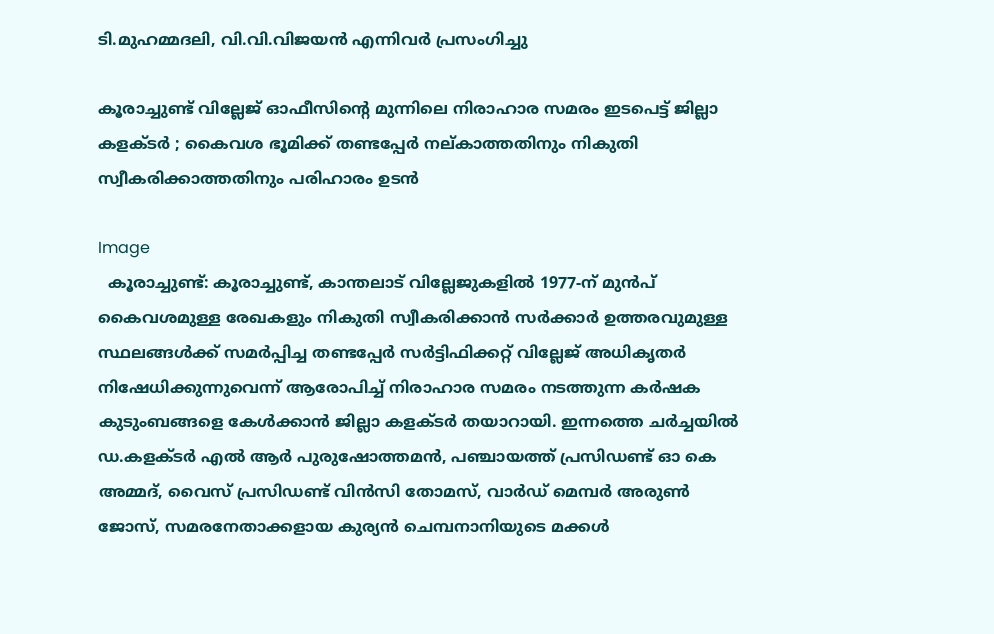ടി.മുഹമ്മദലി, വി.വി.വിജയൻ എന്നിവർ പ്രസംഗിച്ചു

കൂരാച്ചുണ്ട് വില്ലേജ് ഓഫീസിൻ്റെ മുന്നിലെ നിരാഹാര സമരം ഇടപെട്ട് ജില്ലാ കളക്ടർ ; കൈവശ ഭൂമിക്ക് തണ്ടപ്പേർ നല്കാത്തതിനും നികുതി സ്വീകരിക്കാത്തതിനും പരിഹാരം ഉടൻ

Image
  കൂരാച്ചുണ്ട്: കൂരാച്ചുണ്ട്, കാന്തലാട് വില്ലേജുകളിൽ 1977-ന് മുൻപ്  കൈവശമുള്ള രേഖകളും നികുതി സ്വീകരിക്കാൻ സർക്കാർ ഉത്തരവുമുള്ള സ്ഥലങ്ങൾക്ക് സമർപ്പിച്ച തണ്ടപ്പേർ സർട്ടിഫിക്കറ്റ് വില്ലേജ് അധികൃതർ നിഷേധിക്കുന്നുവെന്ന് ആരോപിച്ച് നിരാഹാര സമരം നടത്തുന്ന കർഷക കുടുംബങ്ങളെ കേൾക്കാൻ ജില്ലാ കളക്ടർ തയാറായി. ഇന്നത്തെ ചർച്ചയിൽ ഡ.കളക്ടർ എൽ ആർ പുരുഷോത്തമൻ, പഞ്ചായത്ത് പ്രസിഡണ്ട് ഓ കെ അമ്മദ്, വൈസ് പ്രസിഡണ്ട് വിൻസി തോമസ്, വാർഡ് മെമ്പർ അരുൺ ജോസ്, സമരനേതാക്കളായ കുര്യൻ ചെമ്പനാനിയുടെ മക്കൾ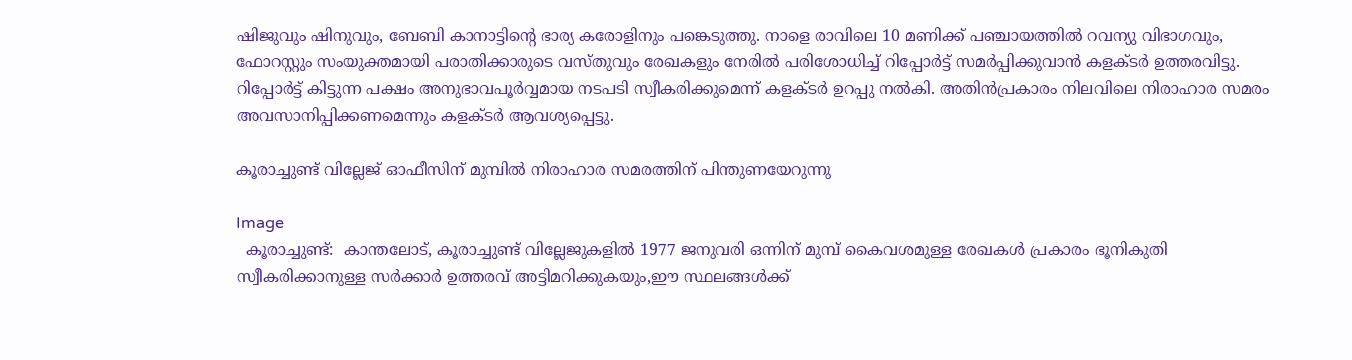ഷിജുവും ഷിനുവും, ബേബി കാനാട്ടിന്റെ ഭാര്യ കരോളിനും പങ്കെടുത്തു. നാളെ രാവിലെ 10 മണിക്ക് പഞ്ചായത്തിൽ റവന്യു വിഭാഗവും, ഫോറസ്റ്റും സംയുക്തമായി പരാതിക്കാരുടെ വസ്തുവും രേഖകളും നേരിൽ പരിശോധിച്ച്‌ റിപ്പോർട്ട് സമർപ്പിക്കുവാൻ കളക്ടർ ഉത്തരവിട്ടു. റിപ്പോർട്ട് കിട്ടുന്ന പക്ഷം അനുഭാവപൂർവ്വമായ നടപടി സ്വീകരിക്കുമെന്ന് കളക്ടർ ഉറപ്പു നൽകി. അതിൻപ്രകാരം നിലവിലെ നിരാഹാര സമരം അവസാനിപ്പിക്കണമെന്നും കളക്ടർ ആവശ്യപ്പെട്ടു.

കൂരാച്ചുണ്ട് വില്ലേജ് ഓഫീസിന് മുമ്പിൽ നിരാഹാര സമരത്തിന് പിന്തുണയേറുന്നു

Image
  കൂരാച്ചുണ്ട്:  കാന്തലോട്, കൂരാച്ചുണ്ട് വില്ലേജുകളിൽ 1977 ജനുവരി ഒന്നിന് മുമ്പ് കൈവശമുള്ള രേഖകൾ പ്രകാരം ഭൂനികുതി സ്വീകരിക്കാനുള്ള സർക്കാർ ഉത്തരവ് അട്ടിമറിക്കുകയും,ഈ സ്ഥലങ്ങൾക്ക്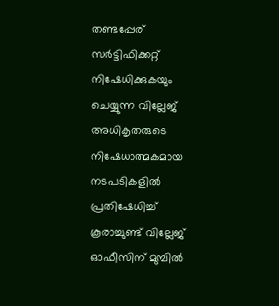തണ്ടപ്പേര് സർട്ടിഫിക്കറ്റ് നിഷേധിക്കുകയും ചെയ്യുന്ന വില്ലേജ് അധികൃതരുടെ നിഷേധാത്മകമായ നടപടികളിൽ പ്രതിഷേധിച്ച് കൂരാച്ചുണ്ട് വില്ലേജ് ഓഫീസിന് മുമ്പിൽ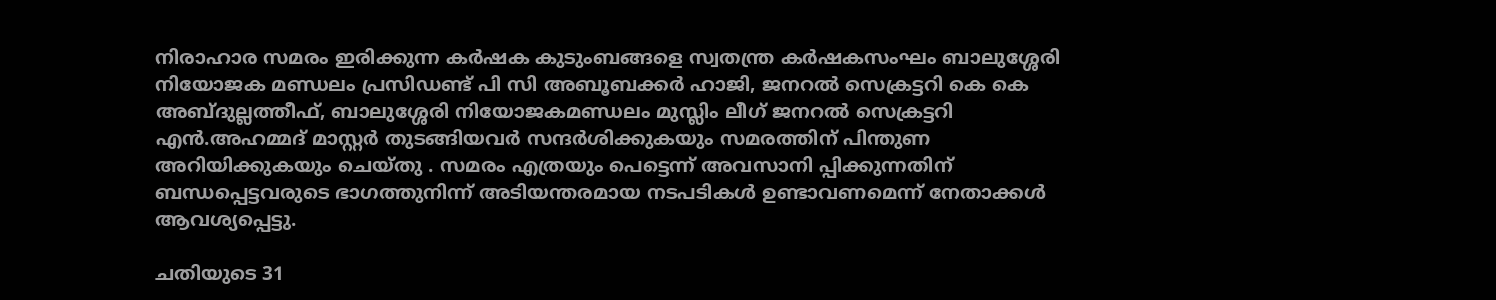നിരാഹാര സമരം ഇരിക്കുന്ന കർഷക കുടുംബങ്ങളെ സ്വതന്ത്ര കർഷകസംഘം ബാലുശ്ശേരി നിയോജക മണ്ഡലം പ്രസിഡണ്ട് പി സി അബൂബക്കർ ഹാജി, ജനറൽ സെക്രട്ടറി കെ കെ അബ്ദുല്ലത്തീഫ്, ബാലുശ്ശേരി നിയോജകമണ്ഡലം മുസ്ലിം ലീഗ് ജനറൽ സെക്രട്ടറി എൻ.അഹമ്മദ് മാസ്റ്റർ തുടങ്ങിയവർ സന്ദർശിക്കുകയും സമരത്തിന് പിന്തുണ അറിയിക്കുകയും ചെയ്തു . സമരം എത്രയും പെട്ടെന്ന് അവസാനി പ്പിക്കുന്നതിന് ബന്ധപ്പെട്ടവരുടെ ഭാഗത്തുനിന്ന് അടിയന്തരമായ നടപടികൾ ഉണ്ടാവണമെന്ന് നേതാക്കൾ ആവശ്യപ്പെട്ടു.

ചതിയുടെ 31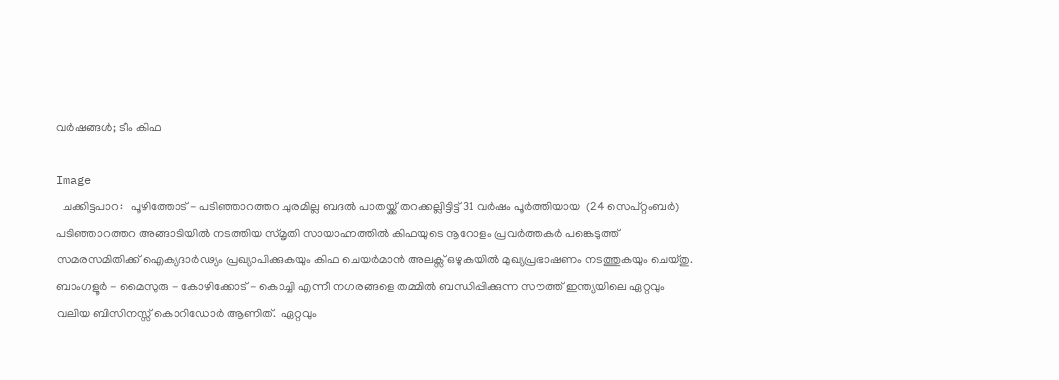വർഷങ്ങൾ; ടീം കിഫ

Image
  ചക്കിട്ടപാറ:   പൂഴിത്തോട് - പടിഞ്ഞാറത്തറ ചുരമില്ല ബദൽ പാതയ്ക്ക് തറക്കല്ലിട്ടിട്ട് 31 വർഷം പൂർത്തിയായ  (24 സെപ്റ്റംബർ) പടിഞ്ഞാറത്തറ അങ്ങാടിയിൽ നടത്തിയ സ്മൃതി സായാഹ്നത്തിൽ കിഫയുടെ നൂറോളം പ്രവർത്തകർ പങ്കെടുത്ത് സമരസമിതിക്ക് ഐക്യദാർഢ്യം പ്രഖ്യാപിക്കുകയും കിഫ ചെയർമാൻ അലക്സ് ഒഴുകയിൽ മുഖ്യപ്രഭാഷണം നടത്തുകയും ചെയ്തു. ബാംഗളൂർ - മൈസുരു - കോഴിക്കോട് - കൊച്ചി എന്നീ നഗരങ്ങളെ തമ്മിൽ ബന്ധിപ്പിക്കുന്ന സൗത്ത് ഇന്ത്യയിലെ ഏറ്റവും വലിയ ബിസിനസ്സ് കൊറിഡോർ ആണിത്.  ഏറ്റവും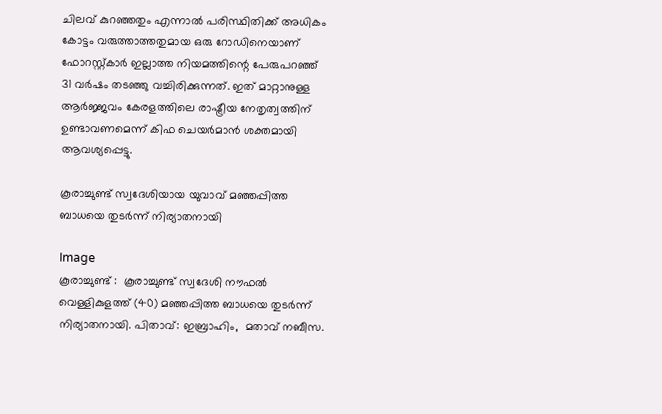ചിലവ് കുറഞ്ഞതും എന്നാൽ പരിസ്ഥിതിക്ക് അധികം കോട്ടം വരുത്താത്തതുമായ ഒരു റോഡിനെയാണ് ഫോറസ്റ്റ്കാർ ഇല്ലാത്ത നിയമത്തിന്റെ പേരുപറഞ്ഞ് 31 വർഷം തടഞ്ഞു വച്ചിരിക്കുന്നത്. ഇത് മാറ്റാനുള്ള ആർജ്ജവം കേരളത്തിലെ രാഷ്ട്രീയ നേതൃത്വത്തിന് ഉണ്ടാവണമെന്ന് കിഫ ചെയർമാൻ ശക്തമായി ആവശ്യപ്പെട്ടു.

കൂരാച്ചുണ്ട് സ്വദേശിയായ യുവാവ് മഞ്ഞപ്പിത്ത ബാധയെ തുടർന്ന് നിര്യാതനായി

Image
കൂരാച്ചുണ്ട് :  കൂരാച്ചുണ്ട് സ്വദേശി നൗഫൽ വെള്ളികുളത്ത് (40) മഞ്ഞപ്പിത്ത ബാധയെ തുടർന്ന്  നിര്യാതനായി. പിതാവ്‌: ഇബ്രാഹിം,  മതാവ്‌ നബീസ.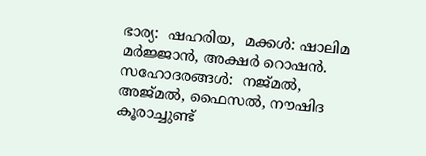ഭാര്യ:  ഷഹരിയ,  മക്കൾ: ഷാലിമ മർജ്ജാൻ, അക്ഷർ റൊഷൻ.  സഹോദരങ്ങൾ:  നജ്മൽ, അജ്മൽ, ഫൈസൽ, നൗഷിദ   കൂരാച്ചുണ്ട്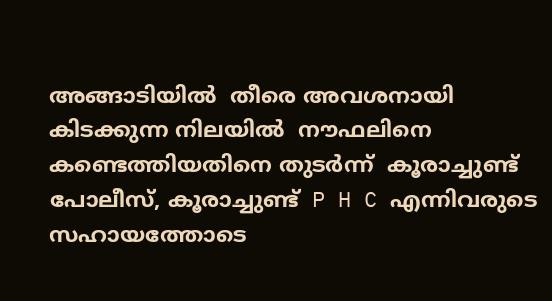അങ്ങാടിയിൽ  തീരെ അവശനായി കിടക്കുന്ന നിലയിൽ  നൗഫലിനെ കണ്ടെത്തിയതിനെ തുടർന്ന്  കൂരാച്ചുണ്ട് പോലീസ്, കൂരാച്ചുണ്ട്  P H C എന്നിവരുടെ സഹായത്തോടെ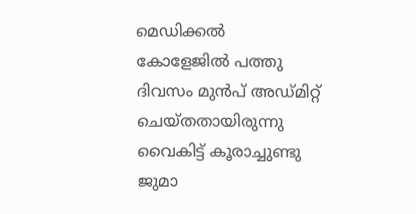മെഡിക്കൽ കോളേജിൽ പത്തു ദിവസം മുൻപ് അഡ്മിറ്റ് ചെയ്തതായിരുന്നു  വൈകിട്ട് കൂരാച്ചുണ്ടു ജുമാ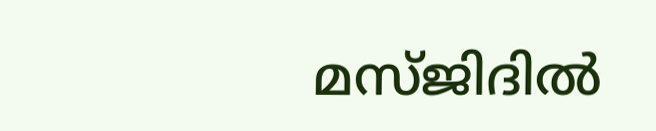മസ്ജിദിൽ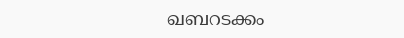ഖബറടക്കം